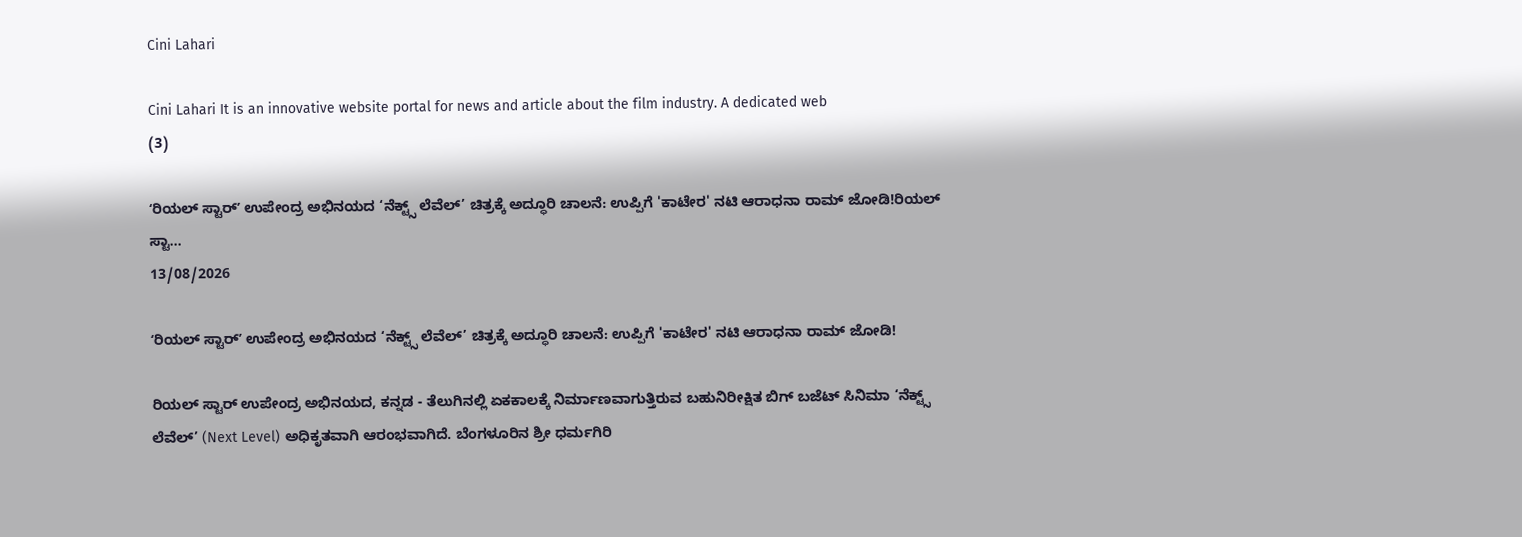Cini Lahari

Cini Lahari It is an innovative website portal for news and article about the film industry. A dedicated web
(3)

ʻರಿಯಲ್ ಸ್ಟಾರ್ʼ ಉಪೇಂದ್ರ ಅಭಿನಯದ ‘ನೆಕ್ಟ್ಸ್ ಲೆವೆಲ್’ ಚಿತ್ರಕ್ಕೆ ಅದ್ಧೂರಿ ಚಾಲನೆ: ಉಪ್ಪಿಗೆ 'ಕಾಟೇರ' ನಟಿ ಆರಾಧನಾ ರಾಮ್ ಜೋಡಿ!ರಿಯಲ್ ಸ್ಟಾ...
13/08/2026

ʻರಿಯಲ್ ಸ್ಟಾರ್ʼ ಉಪೇಂದ್ರ ಅಭಿನಯದ ‘ನೆಕ್ಟ್ಸ್ ಲೆವೆಲ್’ ಚಿತ್ರಕ್ಕೆ ಅದ್ಧೂರಿ ಚಾಲನೆ: ಉಪ್ಪಿಗೆ 'ಕಾಟೇರ' ನಟಿ ಆರಾಧನಾ ರಾಮ್ ಜೋಡಿ!

ರಿಯಲ್ ಸ್ಟಾರ್ ಉಪೇಂದ್ರ ಅಭಿನಯದ, ಕನ್ನಡ - ತೆಲುಗಿನಲ್ಲಿ ಏಕಕಾಲಕ್ಕೆ ನಿರ್ಮಾಣವಾಗುತ್ತಿರುವ ಬಹುನಿರೀಕ್ಷಿತ ಬಿಗ್ ಬಜೆಟ್ ಸಿನಿಮಾ ‘ನೆಕ್ಟ್ಸ್‌ ಲೆವೆಲ್’ (Next Level) ಅಧಿಕೃತವಾಗಿ ಆರಂಭವಾಗಿದೆ. ಬೆಂಗಳೂರಿನ ಶ್ರೀ ಧರ್ಮಗಿರಿ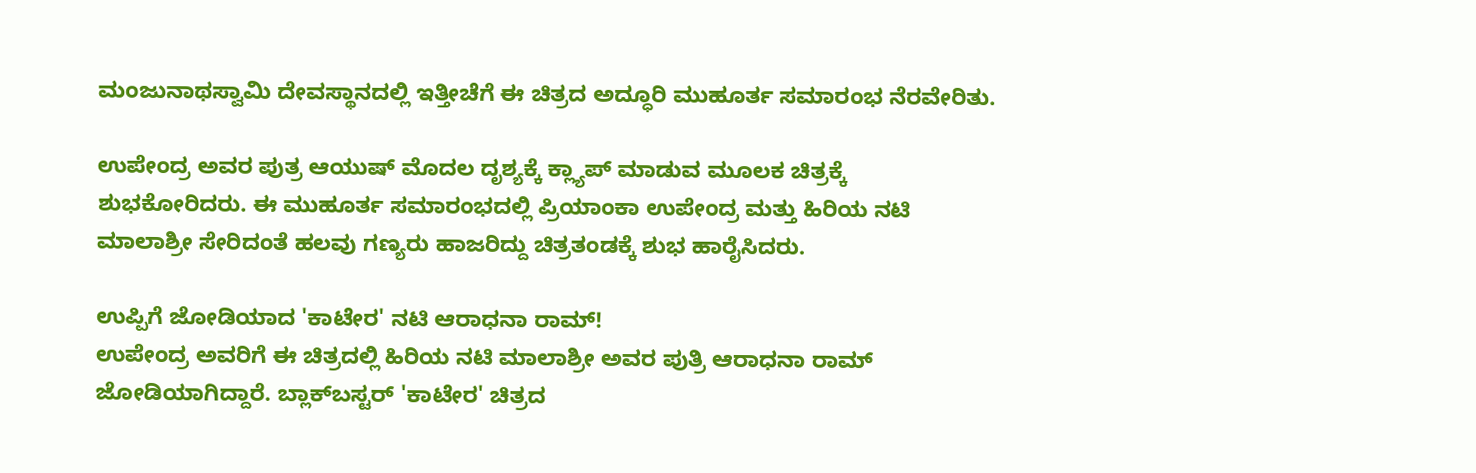ಮಂಜುನಾಥಸ್ವಾಮಿ ದೇವಸ್ಥಾನದಲ್ಲಿ ಇತ್ತೀಚೆಗೆ ಈ ಚಿತ್ರದ ಅದ್ಧೂರಿ ಮುಹೂರ್ತ ಸಮಾರಂಭ ನೆರವೇರಿತು.

ಉಪೇಂದ್ರ ಅವರ ಪುತ್ರ ಆಯುಷ್ ಮೊದಲ ದೃಶ್ಯಕ್ಕೆ ಕ್ಲ್ಯಾಪ್ ಮಾಡುವ ಮೂಲಕ ಚಿತ್ರಕ್ಕೆ ಶುಭಕೋರಿದರು. ಈ ಮುಹೂರ್ತ ಸಮಾರಂಭದಲ್ಲಿ ಪ್ರಿಯಾಂಕಾ ಉಪೇಂದ್ರ ಮತ್ತು ಹಿರಿಯ ನಟಿ ಮಾಲಾಶ್ರೀ ಸೇರಿದಂತೆ ಹಲವು ಗಣ್ಯರು ಹಾಜರಿದ್ದು ಚಿತ್ರತಂಡಕ್ಕೆ ಶುಭ ಹಾರೈಸಿದರು.

ಉಪ್ಪಿಗೆ ಜೋಡಿಯಾದ 'ಕಾಟೇರ' ನಟಿ ಆರಾಧನಾ ರಾಮ್!
ಉಪೇಂದ್ರ ಅವರಿಗೆ ಈ ಚಿತ್ರದಲ್ಲಿ ಹಿರಿಯ ನಟಿ ಮಾಲಾಶ್ರೀ ಅವರ ಪುತ್ರಿ ಆರಾಧನಾ ರಾಮ್ ಜೋಡಿಯಾಗಿದ್ದಾರೆ. ಬ್ಲಾಕ್‌ಬಸ್ಟರ್ 'ಕಾಟೇರ' ಚಿತ್ರದ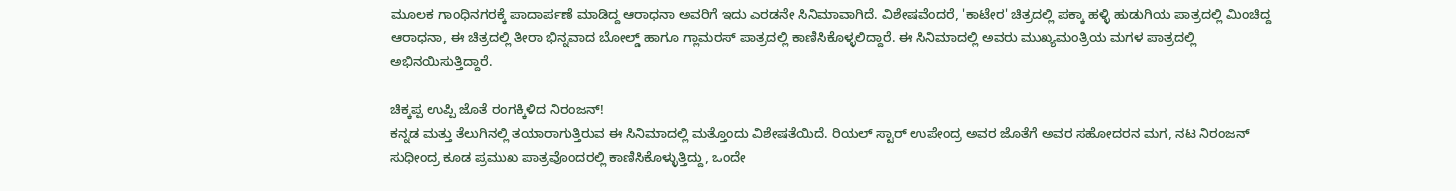ಮೂಲಕ ಗಾಂಧಿನಗರಕ್ಕೆ ಪಾದಾರ್ಪಣೆ ಮಾಡಿದ್ದ ಆರಾಧನಾ ಅವರಿಗೆ ಇದು ಎರಡನೇ ಸಿನಿಮಾವಾಗಿದೆ. ವಿಶೇಷವೆಂದರೆ, 'ಕಾಟೇರ' ಚಿತ್ರದಲ್ಲಿ ಪಕ್ಕಾ ಹಳ್ಳಿ ಹುಡುಗಿಯ ಪಾತ್ರದಲ್ಲಿ ಮಿಂಚಿದ್ದ ಆರಾಧನಾ, ಈ ಚಿತ್ರದಲ್ಲಿ ತೀರಾ ಭಿನ್ನವಾದ ಬೋಲ್ಡ್ ಹಾಗೂ ಗ್ಲಾಮರಸ್ ಪಾತ್ರದಲ್ಲಿ ಕಾಣಿಸಿಕೊಳ್ಳಲಿದ್ದಾರೆ. ಈ ಸಿನಿಮಾದಲ್ಲಿ ಅವರು ಮುಖ್ಯಮಂತ್ರಿಯ ಮಗಳ ಪಾತ್ರದಲ್ಲಿ ಅಭಿನಯಿಸುತ್ತಿದ್ದಾರೆ.

ಚಿಕ್ಕಪ್ಪ ಉಪ್ಪಿ ಜೊತೆ ರಂಗಕ್ಕಿಳಿದ ನಿರಂಜನ್!
ಕನ್ನಡ ಮತ್ತು ತೆಲುಗಿನಲ್ಲಿ ತಯಾರಾಗುತ್ತಿರುವ ಈ ಸಿನಿಮಾದಲ್ಲಿ ಮತ್ತೊಂದು ವಿಶೇಷತೆಯಿದೆ. ರಿಯಲ್ ಸ್ಟಾರ್ ಉಪೇಂದ್ರ ಅವರ ಜೊತೆಗೆ ಅವರ ಸಹೋದರನ ಮಗ, ನಟ ನಿರಂಜನ್ ಸುಧೀಂದ್ರ ಕೂಡ ಪ್ರಮುಖ ಪಾತ್ರವೊಂದರಲ್ಲಿ ಕಾಣಿಸಿಕೊಳ್ಳುತ್ತಿದ್ದು, ಒಂದೇ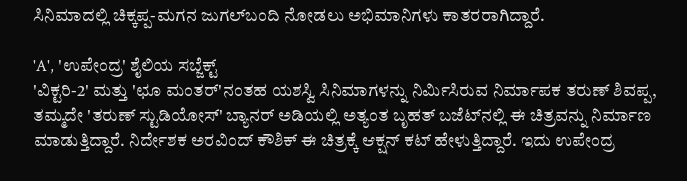ಸಿನಿಮಾದಲ್ಲಿ ಚಿಕ್ಕಪ್ಪ-ಮಗನ ಜುಗಲ್‌ಬಂದಿ ನೋಡಲು ಅಭಿಮಾನಿಗಳು ಕಾತರರಾಗಿದ್ದಾರೆ.

'A', 'ಉಪೇಂದ್ರ' ಶೈಲಿಯ ಸಬ್ಜೆಕ್ಟ್
'ವಿಕ್ಟರಿ-2' ಮತ್ತು 'ಛೂ ಮಂತರ್'ನಂತಹ ಯಶಸ್ವಿ ಸಿನಿಮಾಗಳನ್ನು ನಿರ್ಮಿಸಿರುವ ನಿರ್ಮಾಪಕ ತರುಣ್ ಶಿವಪ್ಪ, ತಮ್ಮದೇ 'ತರುಣ್ ಸ್ಟುಡಿಯೋಸ್' ಬ್ಯಾನರ್ ಅಡಿಯಲ್ಲಿ ಅತ್ಯಂತ ಬೃಹತ್ ಬಜೆಟ್‌ನಲ್ಲಿ ಈ ಚಿತ್ರವನ್ನು ನಿರ್ಮಾಣ ಮಾಡುತ್ತಿದ್ದಾರೆ. ನಿರ್ದೇಶಕ ಅರವಿಂದ್ ಕೌಶಿಕ್ ಈ ಚಿತ್ರಕ್ಕೆ ಆಕ್ಷನ್ ಕಟ್ ಹೇಳುತ್ತಿದ್ದಾರೆ. ಇದು ಉಪೇಂದ್ರ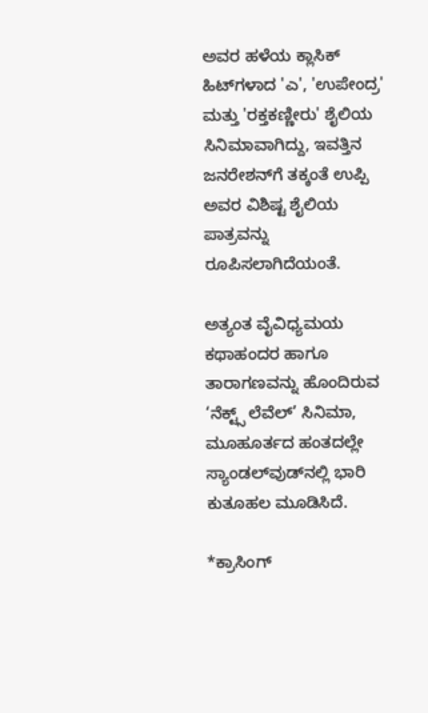ಅವರ ಹಳೆಯ ಕ್ಲಾಸಿಕ್ ಹಿಟ್‌ಗಳಾದ 'ಎ', 'ಉಪೇಂದ್ರ' ಮತ್ತು 'ರಕ್ತಕಣ್ಣೀರು' ಶೈಲಿಯ ಸಿನಿಮಾವಾಗಿದ್ದು, ಇವತ್ತಿನ ಜನರೇಶನ್‌ಗೆ ತಕ್ಕಂತೆ ಉಪ್ಪಿ ಅವರ ವಿಶಿಷ್ಟ ಶೈಲಿಯ ಪಾತ್ರವನ್ನು ರೂಪಿಸಲಾಗಿದೆಯಂತೆ.

ಅತ್ಯಂತ ವೈವಿಧ್ಯಮಯ ಕಥಾಹಂದರ ಹಾಗೂ ತಾರಾಗಣವನ್ನು ಹೊಂದಿರುವ ‘ನೆಕ್ಟ್ಸ್ ಲೆವೆಲ್’ ಸಿನಿಮಾ, ಮೂಹೂರ್ತದ ಹಂತದಲ್ಲೇ ಸ್ಯಾಂಡಲ್‌ವುಡ್‌ನಲ್ಲಿ ಭಾರಿ ಕುತೂಹಲ ಮೂಡಿಸಿದೆ.

*ಕ್ರಾಸಿಂಗ್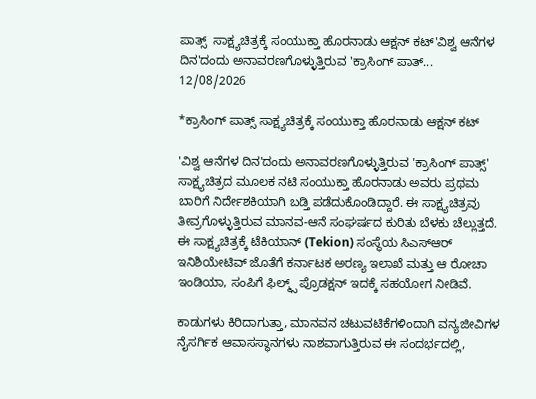ಪಾತ್ಸ್  ಸಾಕ್ಷ್ಯಚಿತ್ರಕ್ಕೆ ಸಂಯುಕ್ತಾ ಹೊರನಾಡು ಆಕ್ಷನ್ ಕಟ್'ವಿಶ್ವ ಆನೆಗಳ ದಿನ'ದಂದು ಅನಾವರಣಗೊಳ್ಳುತ್ತಿರುವ 'ಕ್ರಾಸಿಂಗ್ ಪಾತ್...
12/08/2026

*ಕ್ರಾಸಿಂಗ್ ಪಾತ್ಸ್ ಸಾಕ್ಷ್ಯಚಿತ್ರಕ್ಕೆ ಸಂಯುಕ್ತಾ ಹೊರನಾಡು ಆಕ್ಷನ್ ಕಟ್

'ವಿಶ್ವ ಆನೆಗಳ ದಿನ'ದಂದು ಅನಾವರಣಗೊಳ್ಳುತ್ತಿರುವ 'ಕ್ರಾಸಿಂಗ್ ಪಾತ್ಸ್' ಸಾಕ್ಷ್ಯಚಿತ್ರದ ಮೂಲಕ ನಟಿ ಸಂಯುಕ್ತಾ ಹೊರನಾಡು ಅವರು ಪ್ರಥಮ ಬಾರಿಗೆ ನಿರ್ದೇಶಕಿಯಾಗಿ ಬಡ್ತಿ ಪಡೆದುಕೊಂಡಿದ್ದಾರೆ. ಈ ಸಾಕ್ಷ್ಯಚಿತ್ರವು ತೀವ್ರಗೊಳ್ಳುತ್ತಿರುವ ಮಾನವ-ಆನೆ ಸಂಘರ್ಷದ ಕುರಿತು ಬೆಳಕು ಚೆಲ್ಲುತ್ತದೆ. ಈ ಸಾಕ್ಷ್ಯಚಿತ್ರಕ್ಕೆ ಟೆಕಿಯಾನ್ (Tekion) ಸಂಸ್ಥೆಯ ಸಿಎಸ್‌ಆರ್‌ ಇನಿಶಿಯೇಟಿವ್ ಜೊತೆಗೆ ಕರ್ನಾಟಕ ಅರಣ್ಯ ಇಲಾಖೆ ಮತ್ತು ಆ ರೋಚಾ ಇಂಡಿಯಾ, ಸಂಪಿಗೆ ಫಿಲ್ಮ್ಸ್ ಪ್ರೊಡಕ್ಷನ್ ಇದಕ್ಕೆ ಸಹಯೋಗ ನೀಡಿವೆ.

ಕಾಡುಗಳು ಕಿರಿದಾಗುತ್ತಾ, ಮಾನವನ ಚಟುವಟಿಕೆಗಳಿಂದಾಗಿ ವನ್ಯಜೀವಿಗಳ ನೈಸರ್ಗಿಕ ಆವಾಸಸ್ಥಾನಗಳು ನಾಶವಾಗುತ್ತಿರುವ ಈ ಸಂದರ್ಭದಲ್ಲಿ,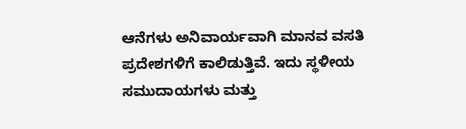ಆನೆಗಳು ಅನಿವಾರ್ಯವಾಗಿ ಮಾನವ ವಸತಿ ಪ್ರದೇಶಗಳಿಗೆ ಕಾಲಿಡುತ್ತಿವೆ. ಇದು ಸ್ಥಳೀಯ ಸಮುದಾಯಗಳು ಮತ್ತು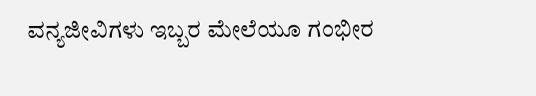ವನ್ಯಜೀವಿಗಳು ಇಬ್ಬರ ಮೇಲೆಯೂ ಗಂಭೀರ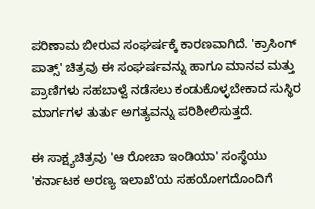ಪರಿಣಾಮ ಬೀರುವ ಸಂಘರ್ಷಕ್ಕೆ ಕಾರಣವಾಗಿದೆ. 'ಕ್ರಾಸಿಂಗ್ ಪಾತ್ಸ್' ಚಿತ್ರವು ಈ ಸಂಘರ್ಷವನ್ನು ಹಾಗೂ ಮಾನವ ಮತ್ತು ಪ್ರಾಣಿಗಳು ಸಹಬಾಳ್ವೆ ನಡೆಸಲು ಕಂಡುಕೊಳ್ಳಬೇಕಾದ ಸುಸ್ಥಿರ ಮಾರ್ಗಗಳ ತುರ್ತು ಅಗತ್ಯವನ್ನು ಪರಿಶೀಲಿಸುತ್ತದೆ.

ಈ ಸಾಕ್ಷ್ಯಚಿತ್ರವು 'ಆ ರೋಚಾ ಇಂಡಿಯಾ' ಸಂಸ್ಥೆಯು 'ಕರ್ನಾಟಕ ಅರಣ್ಯ ಇಲಾಖೆ'ಯ ಸಹಯೋಗದೊಂದಿಗೆ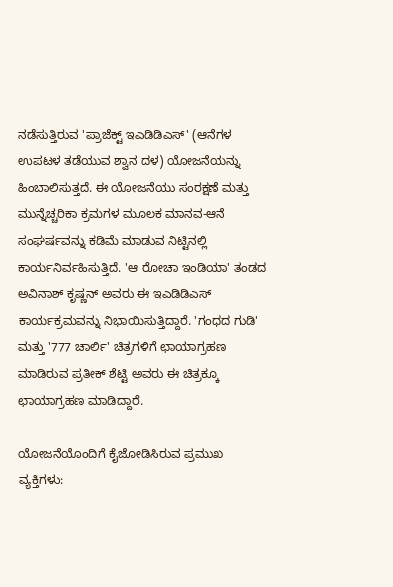ನಡೆಸುತ್ತಿರುವ 'ಪ್ರಾಜೆಕ್ಟ್ ಇಎಡಿಡಿಎಸ್' (ಆನೆಗಳ ಉಪಟಳ ತಡೆಯುವ ಶ್ವಾನ ದಳ) ಯೋಜನೆಯನ್ನು ಹಿಂಬಾಲಿಸುತ್ತದೆ. ಈ ಯೋಜನೆಯು ಸಂರಕ್ಷಣೆ ಮತ್ತು ಮುನ್ನೆಚ್ಚರಿಕಾ ಕ್ರಮಗಳ ಮೂಲಕ ಮಾನವ-ಆನೆ ಸಂಘರ್ಷವನ್ನು ಕಡಿಮೆ ಮಾಡುವ ನಿಟ್ಟಿನಲ್ಲಿ ಕಾರ್ಯನಿರ್ವಹಿಸುತ್ತಿದೆ. 'ಆ ರೋಚಾ ಇಂಡಿಯಾ' ತಂಡದ ಅವಿನಾಶ್ ಕೃಷ್ಣನ್ ಅವರು ಈ ಇಎಡಿಡಿಎಸ್ ಕಾರ್ಯಕ್ರಮವನ್ನು ನಿಭಾಯಿಸುತ್ತಿದ್ದಾರೆ. 'ಗಂಧದ ಗುಡಿ' ಮತ್ತು '777 ಚಾರ್ಲಿ' ಚಿತ್ರಗಳಿಗೆ ಛಾಯಾಗ್ರಹಣ ಮಾಡಿರುವ ಪ್ರತೀಕ್ ಶೆಟ್ಟಿ ಅವರು ಈ ಚಿತ್ರಕ್ಕೂ ಛಾಯಾಗ್ರಹಣ ಮಾಡಿದ್ದಾರೆ.

ಯೋಜನೆಯೊಂದಿಗೆ ಕೈಜೋಡಿಸಿರುವ ಪ್ರಮುಖ ವ್ಯಕ್ತಿಗಳು: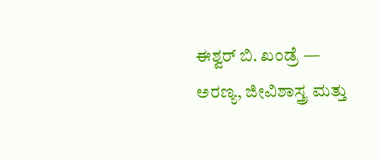ಈಶ್ವರ್ ಬಿ. ಖಂಡ್ರೆ — ಅರಣ್ಯ, ಜೀವಿಶಾಸ್ತ್ರ ಮತ್ತು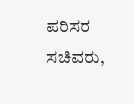ಪರಿಸರ ಸಚಿವರು,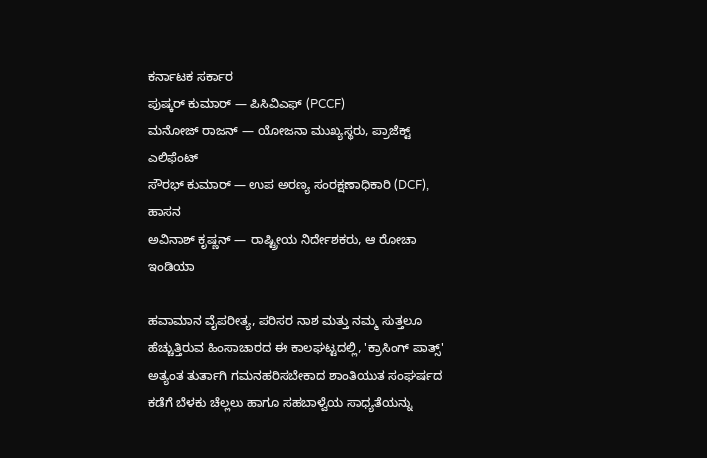ಕರ್ನಾಟಕ ಸರ್ಕಾರ
ಪುಷ್ಕರ್ ಕುಮಾರ್ — ಪಿಸಿವಿಎಫ್ (PCCF)
ಮನೋಜ್ ರಾಜನ್ — ಯೋಜನಾ ಮುಖ್ಯಸ್ಥರು, ಪ್ರಾಜೆಕ್ಟ್ ಎಲಿಫೆಂಟ್
ಸೌರಭ್ ಕುಮಾರ್ — ಉಪ ಅರಣ್ಯ ಸಂರಕ್ಷಣಾಧಿಕಾರಿ (DCF), ಹಾಸನ
ಅವಿನಾಶ್ ಕೃಷ್ಣನ್ — ರಾಷ್ಟ್ರೀಯ ನಿರ್ದೇಶಕರು, ಆ ರೋಚಾ ಇಂಡಿಯಾ

ಹವಾಮಾನ ವೈಪರೀತ್ಯ, ಪರಿಸರ ನಾಶ ಮತ್ತು ನಮ್ಮ ಸುತ್ತಲೂ ಹೆಚ್ಚುತ್ತಿರುವ ಹಿಂಸಾಚಾರದ ಈ ಕಾಲಘಟ್ಟದಲ್ಲಿ, 'ಕ್ರಾಸಿಂಗ್ ಪಾತ್ಸ್' ಅತ್ಯಂತ ತುರ್ತಾಗಿ ಗಮನಹರಿಸಬೇಕಾದ ಶಾಂತಿಯುತ ಸಂಘರ್ಷದ ಕಡೆಗೆ ಬೆಳಕು ಚೆಲ್ಲಲು ಹಾಗೂ ಸಹಬಾಳ್ವೆಯ ಸಾಧ್ಯತೆಯನ್ನು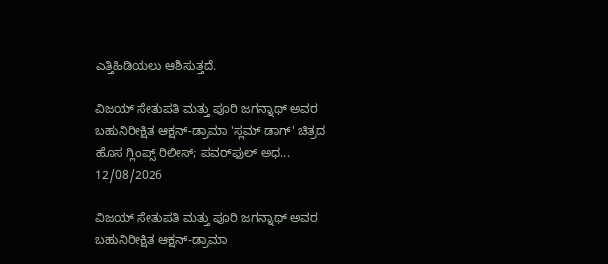ಎತ್ತಿಹಿಡಿಯಲು ಆಶಿಸುತ್ತದೆ.

ವಿಜಯ್ ಸೇತುಪತಿ ಮತ್ತು ಪೂರಿ ಜಗನ್ನಾಥ್ ಅವರ ಬಹುನಿರೀಕ್ಷಿತ ಆಕ್ಷನ್-ಡ್ರಾಮಾ 'ಸ್ಲಮ್ ಡಾಗ್' ಚಿತ್ರದ ಹೊಸ ಗ್ಲಿಂಪ್ಸ್ ರಿಲೀಸ್; ಪವರ್‌ಫುಲ್ ಅಧ...
12/08/2026

ವಿಜಯ್ ಸೇತುಪತಿ ಮತ್ತು ಪೂರಿ ಜಗನ್ನಾಥ್ ಅವರ ಬಹುನಿರೀಕ್ಷಿತ ಆಕ್ಷನ್-ಡ್ರಾಮಾ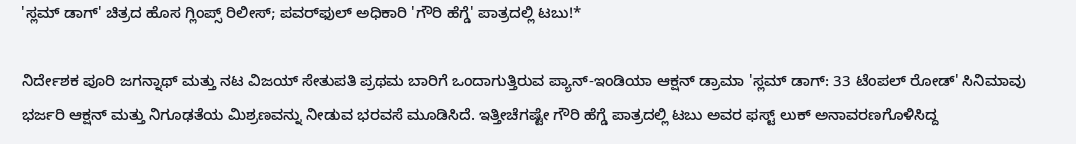'ಸ್ಲಮ್ ಡಾಗ್' ಚಿತ್ರದ ಹೊಸ ಗ್ಲಿಂಪ್ಸ್ ರಿಲೀಸ್; ಪವರ್‌ಫುಲ್ ಅಧಿಕಾರಿ 'ಗೌರಿ ಹೆಗ್ಡೆ' ಪಾತ್ರದಲ್ಲಿ ಟಬು!*

ನಿರ್ದೇಶಕ ಪೂರಿ ಜಗನ್ನಾಥ್ ಮತ್ತು ನಟ ವಿಜಯ್ ಸೇತುಪತಿ ಪ್ರಥಮ ಬಾರಿಗೆ ಒಂದಾಗುತ್ತಿರುವ ಪ್ಯಾನ್-ಇಂಡಿಯಾ ಆಕ್ಷನ್ ಡ್ರಾಮಾ 'ಸ್ಲಮ್ ಡಾಗ್: 33 ಟೆಂಪಲ್ ರೋಡ್' ಸಿನಿಮಾವು ಭರ್ಜರಿ ಆಕ್ಷನ್ ಮತ್ತು ನಿಗೂಢತೆಯ ಮಿಶ್ರಣವನ್ನು ನೀಡುವ ಭರವಸೆ ಮೂಡಿಸಿದೆ. ಇತ್ತೀಚೆಗಷ್ಟೇ ಗೌರಿ ಹೆಗ್ಡೆ ಪಾತ್ರದಲ್ಲಿ ಟಬು ಅವರ ಫಸ್ಟ್ ಲುಕ್ ಅನಾವರಣಗೊಳಿಸಿದ್ದ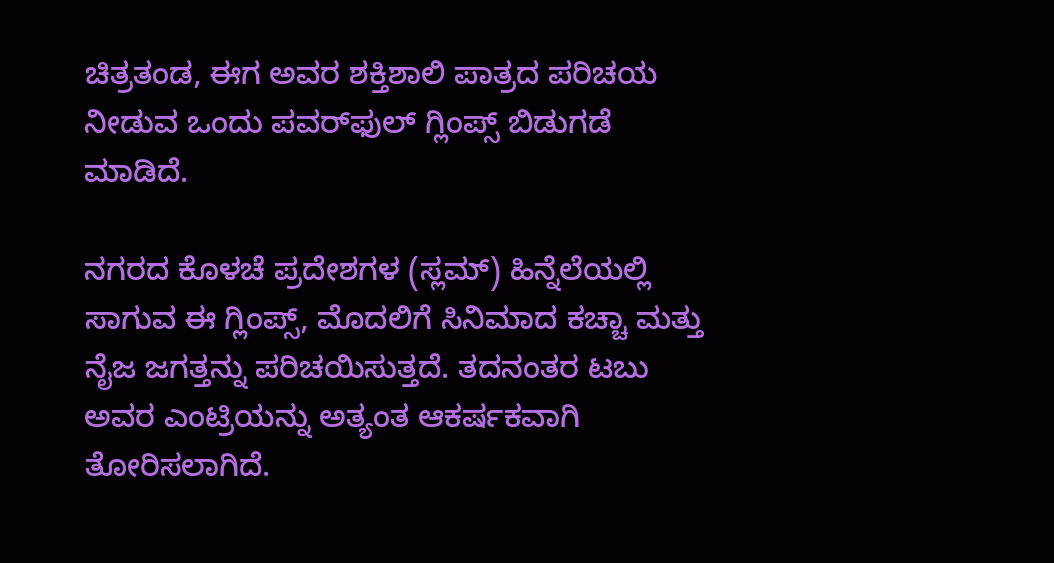ಚಿತ್ರತಂಡ, ಈಗ ಅವರ ಶಕ್ತಿಶಾಲಿ ಪಾತ್ರದ ಪರಿಚಯ ನೀಡುವ ಒಂದು ಪವರ್‌ಫುಲ್ ಗ್ಲಿಂಪ್ಸ್ ಬಿಡುಗಡೆ ಮಾಡಿದೆ.

ನಗರದ ಕೊಳಚೆ ಪ್ರದೇಶಗಳ (ಸ್ಲಮ್) ಹಿನ್ನೆಲೆಯಲ್ಲಿ ಸಾಗುವ ಈ ಗ್ಲಿಂಪ್ಸ್, ಮೊದಲಿಗೆ ಸಿನಿಮಾದ ಕಚ್ಚಾ ಮತ್ತು ನೈಜ ಜಗತ್ತನ್ನು ಪರಿಚಯಿಸುತ್ತದೆ. ತದನಂತರ ಟಬು ಅವರ ಎಂಟ್ರಿಯನ್ನು ಅತ್ಯಂತ ಆಕರ್ಷಕವಾಗಿ ತೋರಿಸಲಾಗಿದೆ.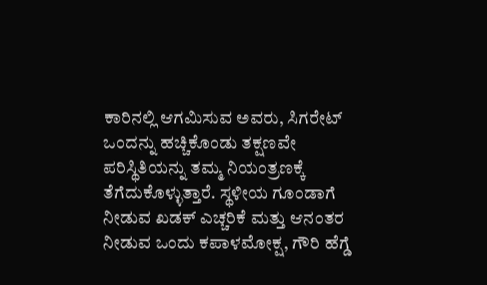ಕಾರಿನಲ್ಲಿ ಆಗಮಿಸುವ ಅವರು, ಸಿಗರೇಟ್ ಒಂದನ್ನು ಹಚ್ಚಿಕೊಂಡು ತಕ್ಷಣವೇ ಪರಿಸ್ಥಿತಿಯನ್ನು ತಮ್ಮ ನಿಯಂತ್ರಣಕ್ಕೆ ತೆಗೆದುಕೊಳ್ಳುತ್ತಾರೆ. ಸ್ಥಳೀಯ ಗೂಂಡಾಗೆ ನೀಡುವ ಖಡಕ್ ಎಚ್ಚರಿಕೆ ಮತ್ತು ಆನಂತರ ನೀಡುವ ಒಂದು ಕಪಾಳಮೋಕ್ಷ, ಗೌರಿ ಹೆಗ್ಡೆ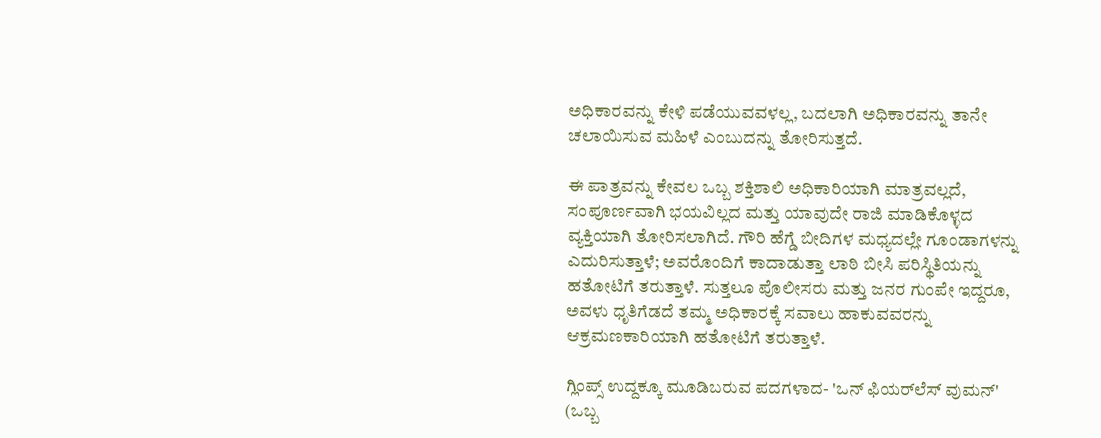ಅಧಿಕಾರವನ್ನು ಕೇಳಿ ಪಡೆಯುವವಳಲ್ಲ, ಬದಲಾಗಿ ಅಧಿಕಾರವನ್ನು ತಾನೇ ಚಲಾಯಿಸುವ ಮಹಿಳೆ ಎಂಬುದನ್ನು ತೋರಿಸುತ್ತದೆ.

ಈ ಪಾತ್ರವನ್ನು ಕೇವಲ ಒಬ್ಬ ಶಕ್ತಿಶಾಲಿ ಅಧಿಕಾರಿಯಾಗಿ ಮಾತ್ರವಲ್ಲದೆ, ಸಂಪೂರ್ಣವಾಗಿ ಭಯವಿಲ್ಲದ ಮತ್ತು ಯಾವುದೇ ರಾಜಿ ಮಾಡಿಕೊಳ್ಳದ ವ್ಯಕ್ತಿಯಾಗಿ ತೋರಿಸಲಾಗಿದೆ. ಗೌರಿ ಹೆಗ್ಡೆ ಬೀದಿಗಳ ಮಧ್ಯದಲ್ಲೇ ಗೂಂಡಾಗಳನ್ನು ಎದುರಿಸುತ್ತಾಳೆ; ಅವರೊಂದಿಗೆ ಕಾದಾಡುತ್ತಾ ಲಾಠಿ ಬೀಸಿ ಪರಿಸ್ಥಿತಿಯನ್ನು ಹತೋಟಿಗೆ ತರುತ್ತಾಳೆ. ಸುತ್ತಲೂ ಪೊಲೀಸರು ಮತ್ತು ಜನರ ಗುಂಪೇ ಇದ್ದರೂ, ಅವಳು ಧೃತಿಗೆಡದೆ ತಮ್ಮ ಅಧಿಕಾರಕ್ಕೆ ಸವಾಲು ಹಾಕುವವರನ್ನು ಆಕ್ರಮಣಕಾರಿಯಾಗಿ ಹತೋಟಿಗೆ ತರುತ್ತಾಳೆ.

ಗ್ಲಿಂಪ್ಸ್ ಉದ್ದಕ್ಕೂ ಮೂಡಿಬರುವ ಪದಗಳಾದ- 'ಒನ್ ಫಿಯರ್‌ಲೆಸ್ ವುಮನ್' (ಒಬ್ಬ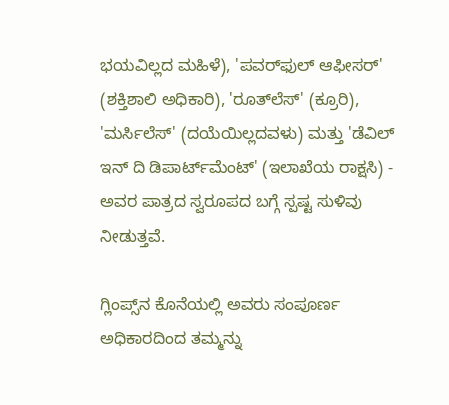ಭಯವಿಲ್ಲದ ಮಹಿಳೆ), 'ಪವರ್‌ಫುಲ್ ಆಫೀಸರ್' (ಶಕ್ತಿಶಾಲಿ ಅಧಿಕಾರಿ), 'ರೂತ್‌ಲೆಸ್' (ಕ್ರೂರಿ), 'ಮರ್ಸಿಲೆಸ್' (ದಯೆಯಿಲ್ಲದವಳು) ಮತ್ತು 'ಡೆವಿಲ್ ಇನ್ ದಿ ಡಿಪಾರ್ಟ್‌ಮೆಂಟ್' (ಇಲಾಖೆಯ ರಾಕ್ಷಸಿ) - ಅವರ ಪಾತ್ರದ ಸ್ವರೂಪದ ಬಗ್ಗೆ ಸ್ಪಷ್ಟ ಸುಳಿವು ನೀಡುತ್ತವೆ.

ಗ್ಲಿಂಪ್ಸ್‌ನ ಕೊನೆಯಲ್ಲಿ ಅವರು ಸಂಪೂರ್ಣ ಅಧಿಕಾರದಿಂದ ತಮ್ಮನ್ನು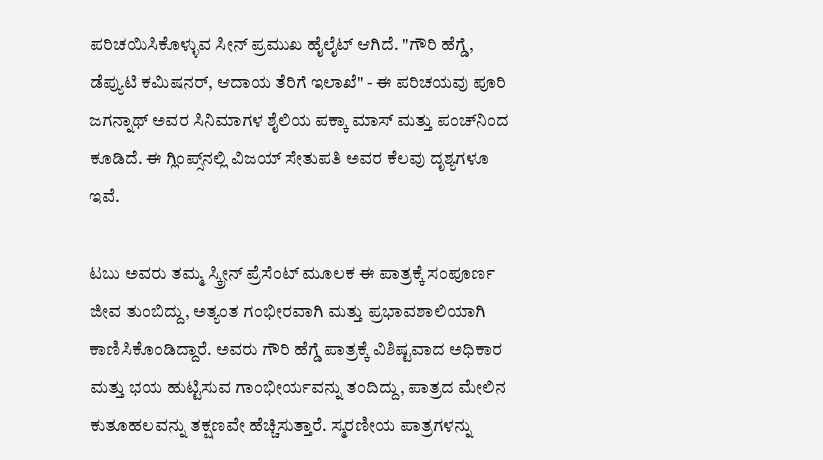ಪರಿಚಯಿಸಿಕೊಳ್ಳುವ ಸೀನ್ ಪ್ರಮುಖ ಹೈಲೈಟ್ ಆಗಿದೆ. "ಗೌರಿ ಹೆಗ್ಡೆ, ಡೆಪ್ಯುಟಿ ಕಮಿಷನರ್, ಆದಾಯ ತೆರಿಗೆ ಇಲಾಖೆ" - ಈ ಪರಿಚಯವು ಪೂರಿ ಜಗನ್ನಾಥ್ ಅವರ ಸಿನಿಮಾಗಳ ಶೈಲಿಯ ಪಕ್ಕಾ ಮಾಸ್ ಮತ್ತು ಪಂಚ್‌ನಿಂದ ಕೂಡಿದೆ. ಈ ಗ್ಲಿಂಪ್ಸ್‌ನಲ್ಲಿ ವಿಜಯ್ ಸೇತುಪತಿ ಅವರ ಕೆಲವು ದೃಶ್ಯಗಳೂ ಇವೆ.

ಟಬು ಅವರು ತಮ್ಮ ಸ್ಕ್ರೀನ್ ಪ್ರೆಸೆಂಟ್ ಮೂಲಕ ಈ ಪಾತ್ರಕ್ಕೆ ಸಂಪೂರ್ಣ ಜೀವ ತುಂಬಿದ್ದು, ಅತ್ಯಂತ ಗಂಭೀರವಾಗಿ ಮತ್ತು ಪ್ರಭಾವಶಾಲಿಯಾಗಿ ಕಾಣಿಸಿಕೊಂಡಿದ್ದಾರೆ. ಅವರು ಗೌರಿ ಹೆಗ್ಡೆ ಪಾತ್ರಕ್ಕೆ ವಿಶಿಷ್ಟವಾದ ಅಧಿಕಾರ ಮತ್ತು ಭಯ ಹುಟ್ಟಿಸುವ ಗಾಂಭೀರ್ಯವನ್ನು ತಂದಿದ್ದು, ಪಾತ್ರದ ಮೇಲಿನ ಕುತೂಹಲವನ್ನು ತಕ್ಷಣವೇ ಹೆಚ್ಚಿಸುತ್ತಾರೆ. ಸ್ಮರಣೀಯ ಪಾತ್ರಗಳನ್ನು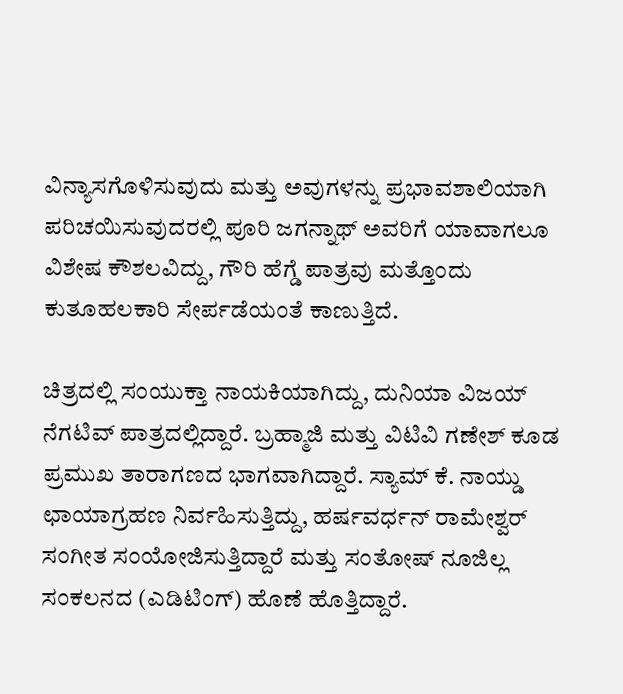ವಿನ್ಯಾಸಗೊಳಿಸುವುದು ಮತ್ತು ಅವುಗಳನ್ನು ಪ್ರಭಾವಶಾಲಿಯಾಗಿ ಪರಿಚಯಿಸುವುದರಲ್ಲಿ ಪೂರಿ ಜಗನ್ನಾಥ್ ಅವರಿಗೆ ಯಾವಾಗಲೂ ವಿಶೇಷ ಕೌಶಲವಿದ್ದು, ಗೌರಿ ಹೆಗ್ಡೆ ಪಾತ್ರವು ಮತ್ತೊಂದು ಕುತೂಹಲಕಾರಿ ಸೇರ್ಪಡೆಯಂತೆ ಕಾಣುತ್ತಿದೆ.

ಚಿತ್ರದಲ್ಲಿ ಸಂಯುಕ್ತಾ ನಾಯಕಿಯಾಗಿದ್ದು, ದುನಿಯಾ ವಿಜಯ್ ನೆಗಟಿವ್ ಪಾತ್ರದಲ್ಲಿದ್ದಾರೆ. ಬ್ರಹ್ಮಾಜಿ ಮತ್ತು ವಿಟಿವಿ ಗಣೇಶ್ ಕೂಡ ಪ್ರಮುಖ ತಾರಾಗಣದ ಭಾಗವಾಗಿದ್ದಾರೆ. ಸ್ಯಾಮ್ ಕೆ. ನಾಯ್ಡು ಛಾಯಾಗ್ರಹಣ ನಿರ್ವಹಿಸುತ್ತಿದ್ದು, ಹರ್ಷವರ್ಧನ್ ರಾಮೇಶ್ವರ್ ಸಂಗೀತ ಸಂಯೋಜಿಸುತ್ತಿದ್ದಾರೆ ಮತ್ತು ಸಂತೋಷ್ ನೂಜಿಲ್ಲ ಸಂಕಲನದ (ಎಡಿಟಿಂಗ್) ಹೊಣೆ ಹೊತ್ತಿದ್ದಾರೆ.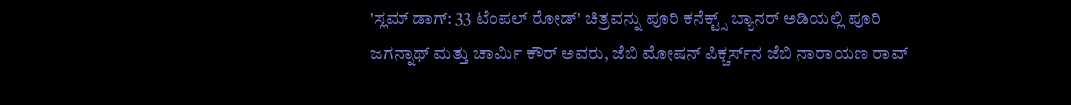'ಸ್ಲಮ್ ಡಾಗ್: 33 ಟೆಂಪಲ್ ರೋಡ್' ಚಿತ್ರವನ್ನು ಪೂರಿ ಕನೆಕ್ಟ್ಸ್ ಬ್ಯಾನರ್ ಅಡಿಯಲ್ಲಿ ಪೂರಿ ಜಗನ್ನಾಥ್ ಮತ್ತು ಚಾರ್ಮಿ ಕೌರ್ ಅವರು, ಜೆಬಿ ಮೋಷನ್ ಪಿಕ್ಚರ್ಸ್‌ನ ಜೆಬಿ ನಾರಾಯಣ ರಾವ್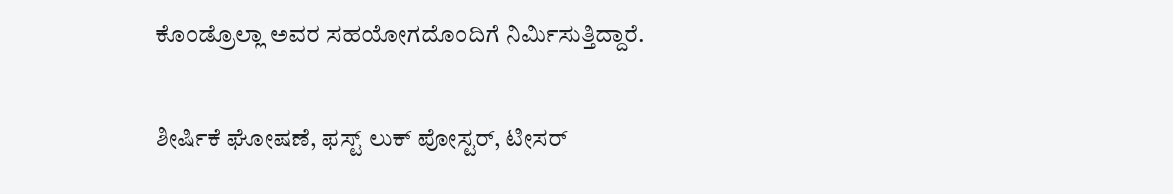ಕೊಂಡ್ರೊಲ್ಲಾ ಅವರ ಸಹಯೋಗದೊಂದಿಗೆ ನಿರ್ಮಿಸುತ್ತಿದ್ದಾರೆ.

ಶೀರ್ಷಿಕೆ ಘೋಷಣೆ, ಫಸ್ಟ್ ಲುಕ್ ಪೋಸ್ಟರ್, ಟೀಸರ್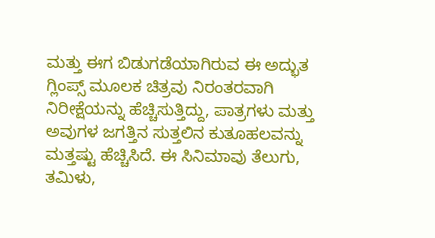ಮತ್ತು ಈಗ ಬಿಡುಗಡೆಯಾಗಿರುವ ಈ ಅದ್ಭುತ ಗ್ಲಿಂಪ್ಸ್ ಮೂಲಕ ಚಿತ್ರವು ನಿರಂತರವಾಗಿ ನಿರೀಕ್ಷೆಯನ್ನು ಹೆಚ್ಚಿಸುತ್ತಿದ್ದು, ಪಾತ್ರಗಳು ಮತ್ತು ಅವುಗಳ ಜಗತ್ತಿನ ಸುತ್ತಲಿನ ಕುತೂಹಲವನ್ನು ಮತ್ತಷ್ಟು ಹೆಚ್ಚಿಸಿದೆ. ಈ ಸಿನಿಮಾವು ತೆಲುಗು, ತಮಿಳು,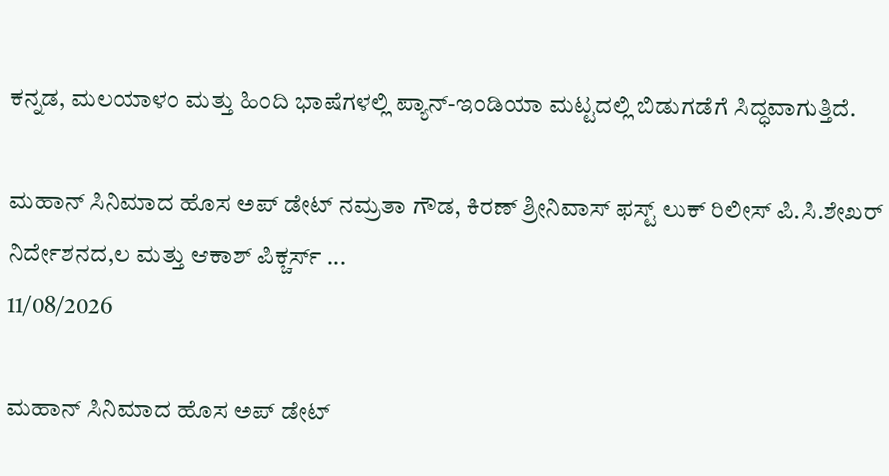ಕನ್ನಡ, ಮಲಯಾಳಂ ಮತ್ತು ಹಿಂದಿ ಭಾಷೆಗಳಲ್ಲಿ ಪ್ಯಾನ್-ಇಂಡಿಯಾ ಮಟ್ಟದಲ್ಲಿ ಬಿಡುಗಡೆಗೆ ಸಿದ್ಧವಾಗುತ್ತಿದೆ.

ಮಹಾನ್ ಸಿನಿಮಾದ ಹೊಸ ಅಪ್ ಡೇಟ್ ನಮ್ರತಾ ಗೌಡ, ಕಿರಣ್ ಶ್ರೀನಿವಾಸ್ ಫಸ್ಟ್ ಲುಕ್ ರಿಲೀಸ್ ಪಿ.ಸಿ.ಶೇಖರ್ ನಿರ್ದೇಶನದ,ಲ ಮತ್ತು ಆಕಾಶ್ ಪಿಕ್ಚರ್ಸ್ ...
11/08/2026

ಮಹಾನ್ ಸಿನಿಮಾದ ಹೊಸ ಅಪ್ ಡೇಟ್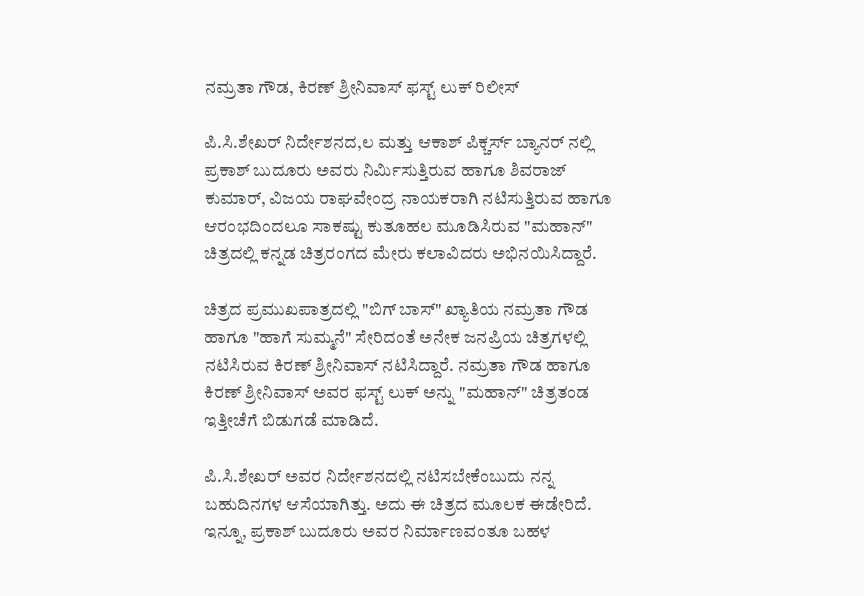ನಮ್ರತಾ ಗೌಡ, ಕಿರಣ್ ಶ್ರೀನಿವಾಸ್ ಫಸ್ಟ್ ಲುಕ್ ರಿಲೀಸ್

ಪಿ.ಸಿ.ಶೇಖರ್ ನಿರ್ದೇಶನದ,ಲ ಮತ್ತು ಆಕಾಶ್ ಪಿಕ್ಚರ್ಸ್ ಬ್ಯಾನರ್ ನಲ್ಲಿ ಪ್ರಕಾಶ್ ಬುದೂರು ಅವರು ನಿರ್ಮಿಸುತ್ತಿರುವ ಹಾಗೂ ಶಿವರಾಜ್ ಕುಮಾರ್, ವಿಜಯ ರಾಘವೇಂದ್ರ ನಾಯಕರಾಗಿ ನಟಿಸುತ್ತಿರುವ ಹಾಗೂ ಆರಂಭದಿಂದಲೂ ಸಾಕಷ್ಟು ಕುತೂಹಲ ಮೂಡಿಸಿರುವ "ಮಹಾನ್" ಚಿತ್ರದಲ್ಲಿ ಕನ್ನಡ ಚಿತ್ರರಂಗದ ಮೇರು ಕಲಾವಿದರು ಅಭಿನಯಿಸಿದ್ದಾರೆ.

ಚಿತ್ರದ ಪ್ರಮುಖಪಾತ್ರದಲ್ಲಿ "ಬಿಗ್ ಬಾಸ್" ಖ್ಯಾತಿಯ ನಮ್ರತಾ ಗೌಡ ಹಾಗೂ "ಹಾಗೆ ಸುಮ್ಮನೆ" ಸೇರಿದಂತೆ ಅನೇಕ ಜನಪ್ರಿಯ ಚಿತ್ರಗಳಲ್ಲಿ ನಟಿಸಿರುವ ಕಿರಣ್ ಶ್ರೀನಿವಾಸ್ ನಟಿಸಿದ್ದಾರೆ. ನಮ್ರತಾ ಗೌಡ ಹಾಗೂ ಕಿರಣ್ ಶ್ರೀನಿವಾಸ್ ಅವರ ಫಸ್ಟ್ ಲುಕ್ ಅನ್ನು "ಮಹಾನ್" ಚಿತ್ರತಂಡ ಇತ್ತೀಚೆಗೆ ಬಿಡುಗಡೆ ಮಾಡಿದೆ.

ಪಿ.ಸಿ.ಶೇಖರ್ ಅವರ ನಿರ್ದೇಶನದಲ್ಲಿ ನಟಿಸಬೇಕೆಂಬುದು ನನ್ನ ಬಹುದಿನಗಳ ಆಸೆಯಾಗಿತ್ತು. ಅದು ಈ ಚಿತ್ರದ ಮೂಲಕ ಈಡೇರಿದೆ. ಇನ್ನೂ, ಪ್ರಕಾಶ್ ಬುದೂರು ಅವರ ನಿರ್ಮಾಣವಂತೂ ಬಹಳ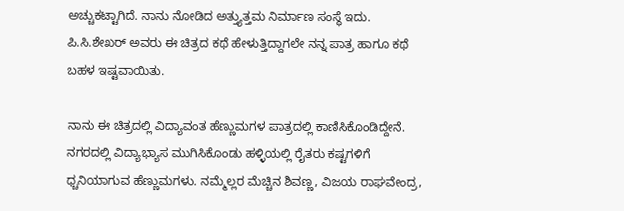ಅಚ್ಚುಕಟ್ಟಾಗಿದೆ. ನಾನು ನೋಡಿದ ಅತ್ತ್ಯುತ್ತಮ ನಿರ್ಮಾಣ ಸಂಸ್ಥೆ ಇದು. ಪಿ.ಸಿ.ಶೇಖರ್ ಅವರು ಈ ಚಿತ್ರದ ಕಥೆ ಹೇಳುತ್ತಿದ್ದಾಗಲೇ ನನ್ನ ಪಾತ್ರ ಹಾಗೂ ಕಥೆ ಬಹಳ ಇಷ್ಟವಾಯಿತು.

ನಾನು ಈ ಚಿತ್ರದಲ್ಲಿ ವಿದ್ಯಾವಂತ ಹೆಣ್ಣುಮಗಳ ಪಾತ್ರದಲ್ಲಿ ಕಾಣಿಸಿಕೊಂಡಿದ್ದೇನೆ. ನಗರದಲ್ಲಿ ವಿದ್ಯಾಭ್ಯಾಸ ಮುಗಿಸಿಕೊಂಡು ಹಳ್ಳಿಯಲ್ಲಿ ರೈತರು ಕಷ್ಟಗಳಿಗೆ ಧ್ಚನಿಯಾಗುವ ಹೆಣ್ಣುಮಗಳು. ನಮ್ಮೆಲ್ಲರ ಮೆಚ್ಚಿನ ಶಿವಣ್ಣ, ವಿಜಯ ರಾಘವೇಂದ್ರ,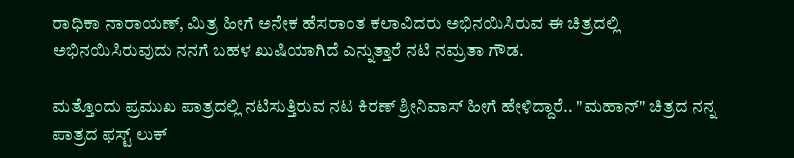ರಾಧಿಕಾ ನಾರಾಯಣ್, ಮಿತ್ರ ಹೀಗೆ ಅನೇಕ ಹೆಸರಾಂತ ಕಲಾವಿದರು ಅಭಿನಯಿಸಿರುವ ಈ ಚಿತ್ರದಲ್ಲಿ ಅಭಿನಯಿಸಿರುವುದು ನನಗೆ ಬಹಳ ಖುಷಿಯಾಗಿದೆ ಎನ್ನುತ್ತಾರೆ ನಟಿ ನಮ್ರತಾ ಗೌಡ.

ಮತ್ತೊಂದು ಪ್ರಮುಖ ಪಾತ್ರದಲ್ಲಿ ನಟಿಸುತ್ತಿರುವ ನಟ ಕಿರಣ್ ಶ್ರೀನಿವಾಸ್ ಹೀಗೆ ಹೇಳಿದ್ದಾರೆ.. "ಮಹಾನ್" ಚಿತ್ರದ ನನ್ನ ಪಾತ್ರದ ಫಸ್ಟ್ ಲುಕ್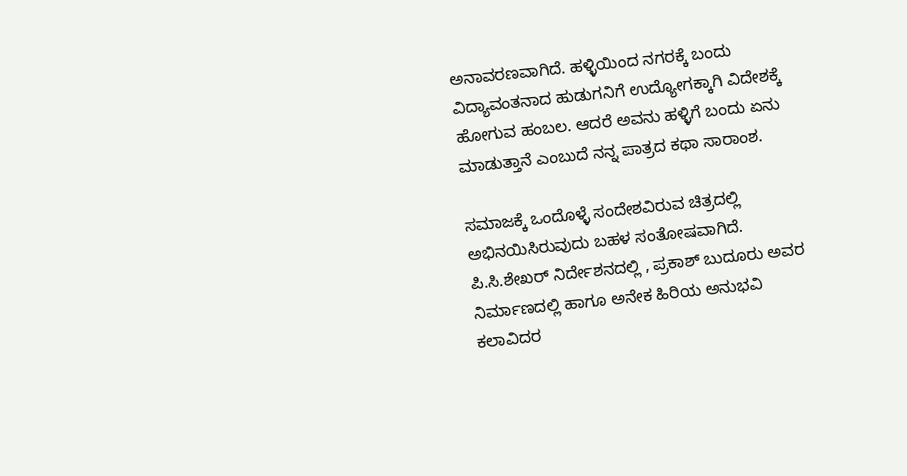ಅನಾವರಣವಾಗಿದೆ. ಹಳ್ಳಿಯಿಂದ ನಗರಕ್ಕೆ ಬಂದು ವಿದ್ಯಾವಂತನಾದ ಹುಡುಗನಿಗೆ ಉದ್ಯೋಗಕ್ಕಾಗಿ ವಿದೇಶಕ್ಕೆ ಹೋಗುವ ಹಂಬಲ. ಆದರೆ ಅವನು ಹಳ್ಳಿಗೆ ಬಂದು ಏನು ಮಾಡುತ್ತಾನೆ ಎಂಬುದೆ ನನ್ನ ಪಾತ್ರದ ಕಥಾ ಸಾರಾಂಶ.

ಸಮಾಜಕ್ಕೆ ಒಂದೊಳ್ಳೆ ಸಂದೇಶವಿರುವ ಚಿತ್ರದಲ್ಲಿ ಅಭಿನಯಿಸಿರುವುದು ಬಹಳ ಸಂತೋಷವಾಗಿದೆ. ಪಿ.ಸಿ.ಶೇಖರ್ ನಿರ್ದೇಶನದಲ್ಲಿ , ಪ್ರಕಾಶ್ ಬುದೂರು ಅವರ ನಿರ್ಮಾಣದಲ್ಲಿ ಹಾಗೂ ಅನೇಕ ಹಿರಿಯ ಅನುಭವಿ ಕಲಾವಿದರ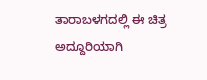ತಾರಾಬಳಗದಲ್ಲಿ ಈ ಚಿತ್ರ ಅದ್ದೂರಿಯಾಗಿ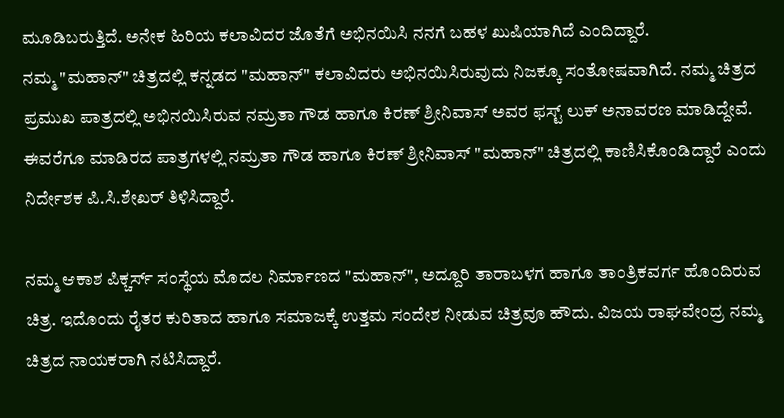ಮೂಡಿಬರುತ್ತಿದೆ. ಅನೇಕ ಹಿರಿಯ ಕಲಾವಿದರ ಜೊತೆಗೆ ಅಭಿನಯಿಸಿ ನನಗೆ ಬಹಳ ಖುಷಿಯಾಗಿದೆ ಎಂದಿದ್ದಾರೆ.
ನಮ್ಮ "ಮಹಾನ್" ಚಿತ್ರದಲ್ಲಿ ಕನ್ನಡದ "ಮಹಾನ್" ಕಲಾವಿದರು ಅಭಿನಯಿಸಿರುವುದು ನಿಜಕ್ಕೂ ಸಂತೋಷವಾಗಿದೆ. ನಮ್ಮ ಚಿತ್ರದ ಪ್ರಮುಖ ಪಾತ್ರದಲ್ಲಿ ಅಭಿನಯಿಸಿರುವ ನಮ್ರತಾ ಗೌಡ ಹಾಗೂ ಕಿರಣ್ ಶ್ರೀನಿವಾಸ್ ಅವರ ಫಸ್ಟ್ ಲುಕ್ ಅನಾವರಣ ಮಾಡಿದ್ದೇವೆ. ಈವರೆಗೂ ಮಾಡಿರದ ಪಾತ್ರಗಳಲ್ಲಿ ನಮ್ರತಾ ಗೌಡ ಹಾಗೂ ಕಿರಣ್ ಶ್ರೀನಿವಾಸ್ "ಮಹಾನ್" ಚಿತ್ರದಲ್ಲಿ ಕಾಣಿಸಿಕೊಂಡಿದ್ದಾರೆ ಎಂದು ನಿರ್ದೇಶಕ ಪಿ.ಸಿ.ಶೇಖರ್ ತಿಳಿಸಿದ್ದಾರೆ.

ನಮ್ಮ ಆಕಾಶ ಪಿಕ್ಚರ್ಸ್‌ ಸಂಸ್ಥೆಯ ಮೊದಲ ನಿರ್ಮಾಣದ "ಮಹಾನ್", ಅದ್ದೂರಿ ತಾರಾಬಳಗ ಹಾಗೂ ತಾಂತ್ರಿಕವರ್ಗ ಹೊಂದಿರುವ ಚಿತ್ರ. ಇದೊಂದು ರೈತರ ಕುರಿತಾದ ಹಾಗೂ ಸಮಾಜಕ್ಕೆ ಉತ್ತಮ ಸಂದೇಶ ನೀಡುವ ಚಿತ್ರವೂ ಹೌದು. ವಿಜಯ ರಾಘವೇಂದ್ರ ನಮ್ಮ ಚಿತ್ರದ ನಾಯಕರಾಗಿ ನಟಿಸಿದ್ದಾರೆ‌‌.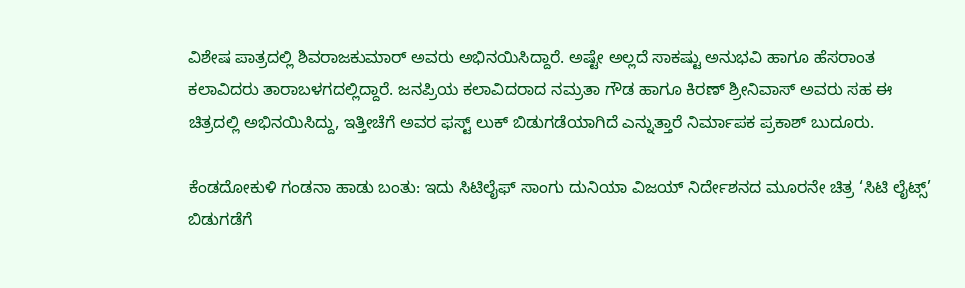ವಿಶೇಷ ಪಾತ್ರದಲ್ಲಿ ಶಿವರಾಜಕುಮಾರ್ ಅವರು ಅಭಿನಯಿಸಿದ್ದಾರೆ. ಅಷ್ಟೇ ಅಲ್ಲದೆ ಸಾಕಷ್ಟು ಅನುಭವಿ ಹಾಗೂ ಹೆಸರಾಂತ ಕಲಾವಿದರು ತಾರಾಬಳಗದಲ್ಲಿದ್ದಾರೆ. ಜನಪ್ರಿಯ ಕಲಾವಿದರಾದ ನಮ್ರತಾ ಗೌಡ ಹಾಗೂ ಕಿರಣ್ ಶ್ರೀನಿವಾಸ್ ಅವರು ಸಹ ಈ ಚಿತ್ರದಲ್ಲಿ ಅಭಿನಯಿಸಿದ್ದು, ಇತ್ತೀಚೆಗೆ ಅವರ ಫಸ್ಟ್ ಲುಕ್ ಬಿಡುಗಡೆಯಾಗಿದೆ ಎನ್ನುತ್ತಾರೆ ನಿರ್ಮಾಪಕ ‌ಪ್ರಕಾಶ್ ಬುದೂರು.

ಕೆಂಡದೋಕುಳಿ ಗಂಡನಾ ಹಾಡು ಬಂತು: ಇದು ಸಿಟಿಲೈಫ್ ಸಾಂಗು ದುನಿಯಾ ವಿಜಯ್ ನಿರ್ದೇಶನದ ಮೂರನೇ ಚಿತ್ರ ‘ಸಿಟಿ ಲೈಟ್ಸ್’ ಬಿಡುಗಡೆಗೆ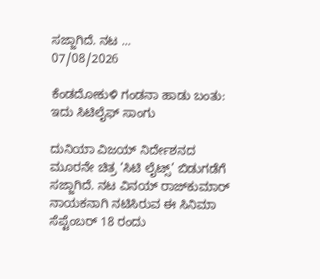ಸಜ್ಜಾಗಿದೆ. ನಟ ...
07/08/2026

ಕೆಂಡದೋಕುಳಿ ಗಂಡನಾ ಹಾಡು ಬಂತು: ಇದು ಸಿಟಿಲೈಫ್ ಸಾಂಗು

ದುನಿಯಾ ವಿಜಯ್ ನಿರ್ದೇಶನದ ಮೂರನೇ ಚಿತ್ರ ‘ಸಿಟಿ ಲೈಟ್ಸ್’ ಬಿಡುಗಡೆಗೆ ಸಜ್ಜಾಗಿದೆ. ನಟ ವಿನಯ್ ರಾಜ್‌ಕುಮಾರ್ ನಾಯಕನಾಗಿ ನಟಿಸಿರುವ ಈ ಸಿನಿಮಾ ಸೆಪ್ಟೆಂಬರ್ 18 ರಂದು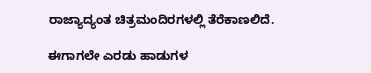ರಾಜ್ಯಾದ್ಯಂತ ಚಿತ್ರಮಂದಿರಗಳಲ್ಲಿ ತೆರೆಕಾಣಲಿದೆ.

ಈಗಾಗಲೇ ಎರಡು ಹಾಡುಗಳ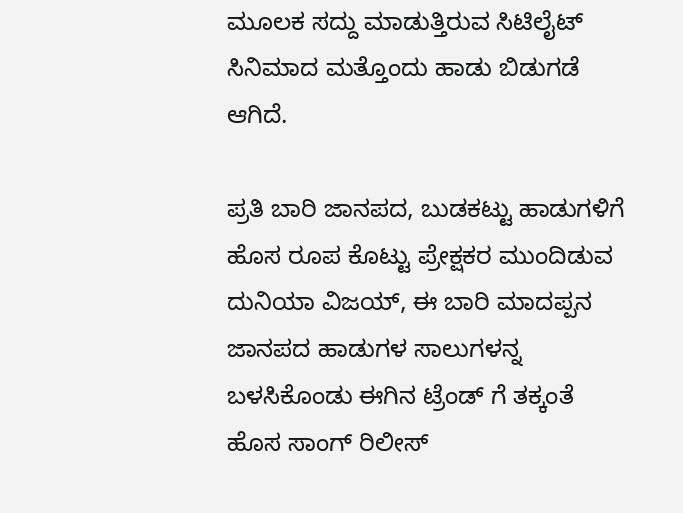ಮೂಲಕ ಸದ್ದು ಮಾಡುತ್ತಿರುವ ಸಿಟಿಲೈಟ್ ಸಿನಿಮಾದ ಮತ್ತೊಂದು ಹಾಡು ಬಿಡುಗಡೆ ಆಗಿದೆ.

ಪ್ರತಿ ಬಾರಿ ಜಾನಪದ, ಬುಡಕಟ್ಟು ಹಾಡುಗಳಿಗೆ ಹೊಸ ರೂಪ ಕೊಟ್ಟು ಪ್ರೇಕ್ಷಕರ ಮುಂದಿಡುವ ದುನಿಯಾ ವಿಜಯ್‌, ಈ ಬಾರಿ ಮಾದಪ್ಪನ ಜಾನಪದ ಹಾಡುಗಳ ಸಾಲುಗಳನ್ನ ಬಳಸಿಕೊಂಡು ಈಗಿನ ಟ್ರೆಂಡ್‌ ಗೆ ತಕ್ಕಂತೆ ಹೊಸ ಸಾಂಗ್‌ ರಿಲೀಸ್‌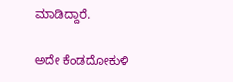ಮಾಡಿದ್ದಾರೆ.

ಅದೇ ಕೆಂಡದೋಕುಳಿ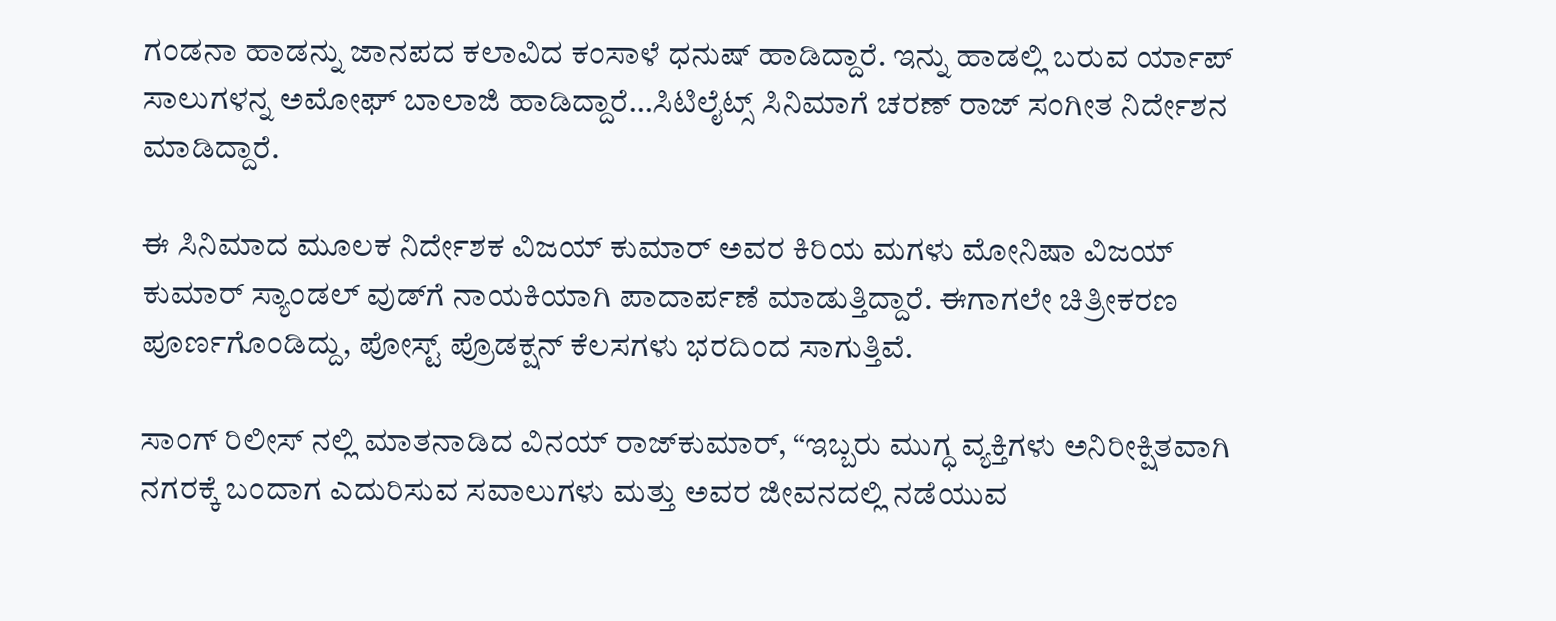ಗಂಡನಾ ಹಾಡನ್ನು ಜಾನಪದ ಕಲಾವಿದ ಕಂಸಾಳೆ ಧನುಷ್‌ ಹಾಡಿದ್ದಾರೆ. ಇನ್ನು ಹಾಡಲ್ಲಿ ಬರುವ ರ್ಯಾಪ್‌ ಸಾಲುಗಳನ್ನ ಅಮೋಘ್‌ ಬಾಲಾಜಿ ಹಾಡಿದ್ದಾರೆ…ಸಿಟಿಲೈಟ್ಸ್‌ ಸಿನಿಮಾಗೆ ಚರಣ್‌ ರಾಜ್‌ ಸಂಗೀತ ನಿರ್ದೇಶನ ಮಾಡಿದ್ದಾರೆ.

ಈ ಸಿನಿಮಾದ ಮೂಲಕ ನಿರ್ದೇಶಕ ವಿಜಯ್ ಕುಮಾರ್ ಅವರ ಕಿರಿಯ ಮಗಳು ಮೋನಿಷಾ ವಿಜಯ್ ಕುಮಾರ್‌ ಸ್ಯಾಂಡಲ್ ‌ವುಡ್‌ಗೆ ನಾಯಕಿಯಾಗಿ ಪಾದಾರ್ಪಣೆ ಮಾಡುತ್ತಿದ್ದಾರೆ. ಈಗಾಗಲೇ ಚಿತ್ರೀಕರಣ ಪೂರ್ಣಗೊಂಡಿದ್ದು, ಪೋಸ್ಟ್ ಪ್ರೊಡಕ್ಷನ್ ಕೆಲಸಗಳು ಭರದಿಂದ ಸಾಗುತ್ತಿವೆ.

ಸಾಂಗ್‌ ರಿಲೀಸ್‌ ನಲ್ಲಿ ಮಾತನಾಡಿದ ವಿನಯ್ ರಾಜ್‌ಕುಮಾರ್, “ಇಬ್ಬರು ಮುಗ್ಧ ವ್ಯಕ್ತಿಗಳು ಅನಿರೀಕ್ಷಿತವಾಗಿ ನಗರಕ್ಕೆ ಬಂದಾಗ ಎದುರಿಸುವ ಸವಾಲುಗಳು ಮತ್ತು ಅವರ ಜೀವನದಲ್ಲಿ ನಡೆಯುವ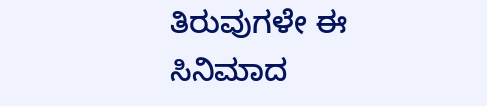ತಿರುವುಗಳೇ ಈ ಸಿನಿಮಾದ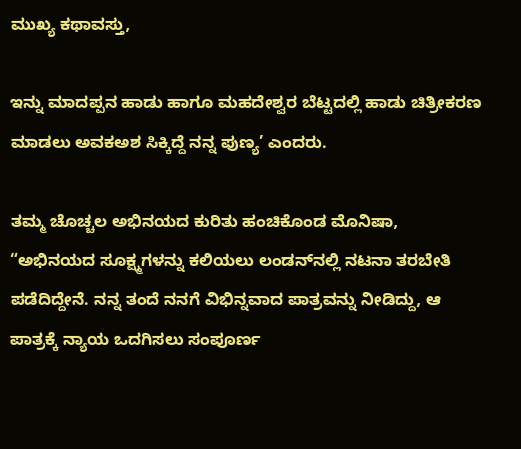ಮುಖ್ಯ ಕಥಾವಸ್ತು,

ಇನ್ನು ಮಾದಪ್ಪನ ಹಾಡು ಹಾಗೂ ಮಹದೇಶ್ವರ ಬೆಟ್ಟದಲ್ಲಿ ಹಾಡು ಚಿತ್ರೀಕರಣ ಮಾಡಲು ಅವಕಅಶ ಸಿಕ್ಕಿದ್ದೆ ನನ್ನ ಪುಣ್ಯ’ ಎಂದರು.

ತಮ್ಮ ಚೊಚ್ಚಲ ಅಭಿನಯದ ಕುರಿತು ಹಂಚಿಕೊಂಡ ಮೊನಿಷಾ, “ಅಭಿನಯದ ಸೂಕ್ಷ್ಮಗಳನ್ನು ಕಲಿಯಲು ಲಂಡನ್‌ನಲ್ಲಿ ನಟನಾ ತರಬೇತಿ ಪಡೆದಿದ್ದೇನೆ. ನನ್ನ ತಂದೆ ನನಗೆ ವಿಭಿನ್ನವಾದ ಪಾತ್ರವನ್ನು ನೀಡಿದ್ದು, ಆ ಪಾತ್ರಕ್ಕೆ ನ್ಯಾಯ ಒದಗಿಸಲು ಸಂಪೂರ್ಣ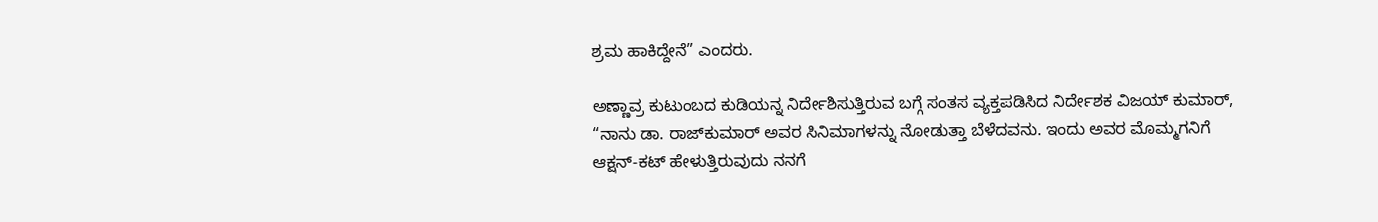ಶ್ರಮ ಹಾಕಿದ್ದೇನೆ” ಎಂದರು.

ಅಣ್ಣಾವ್ರ ಕುಟುಂಬದ ಕುಡಿಯನ್ನ ನಿರ್ದೇಶಿಸುತ್ತಿರುವ ಬಗ್ಗೆ ಸಂತಸ ವ್ಯಕ್ತಪಡಿಸಿದ ನಿರ್ದೇಶಕ ವಿಜಯ್ ಕುಮಾರ್, “ನಾನು ಡಾ. ರಾಜ್‌ಕುಮಾರ್ ಅವರ ಸಿನಿಮಾಗಳನ್ನು ನೋಡುತ್ತಾ ಬೆಳೆದವನು. ಇಂದು ಅವರ ಮೊಮ್ಮಗನಿಗೆ ಆಕ್ಷನ್-ಕಟ್ ಹೇಳುತ್ತಿರುವುದು ನನಗೆ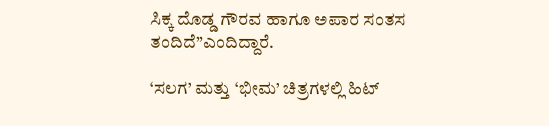ಸಿಕ್ಕ ದೊಡ್ಡ ಗೌರವ ಹಾಗೂ ಅಪಾರ ಸಂತಸ ತಂದಿದೆ”ಎಂದಿದ್ದಾರೆ.

‘ಸಲಗ’ ಮತ್ತು ‘ಭೀಮ’ ಚಿತ್ರಗಳಲ್ಲಿ ಹಿಟ್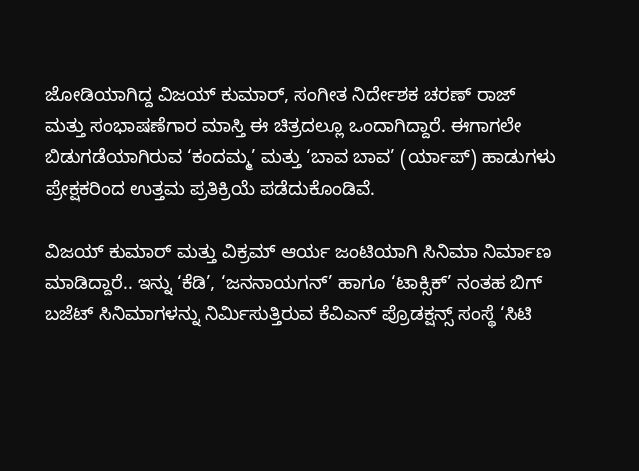ಜೋಡಿಯಾಗಿದ್ದ ವಿಜಯ್ ಕುಮಾರ್, ಸಂಗೀತ ನಿರ್ದೇಶಕ ಚರಣ್ ರಾಜ್ ಮತ್ತು ಸಂಭಾಷಣೆಗಾರ ಮಾಸ್ತಿ ಈ ಚಿತ್ರದಲ್ಲೂ ಒಂದಾಗಿದ್ದಾರೆ. ಈಗಾಗಲೇ ಬಿಡುಗಡೆಯಾಗಿರುವ ‘ಕಂದಮ್ಮ’ ಮತ್ತು ‘ಬಾವ ಬಾವ’ (ರ್ಯಾಪ್) ಹಾಡುಗಳು ಪ್ರೇಕ್ಷಕರಿಂದ ಉತ್ತಮ ಪ್ರತಿಕ್ರಿಯೆ ಪಡೆದುಕೊಂಡಿವೆ.

ವಿಜಯ್ ಕುಮಾರ್ ಮತ್ತು ವಿಕ್ರಮ್ ಆರ್ಯ ಜಂಟಿಯಾಗಿ ಸಿನಿಮಾ ನಿರ್ಮಾಣ ಮಾಡಿದ್ದಾರೆ.. ಇನ್ನು ‘ಕೆಡಿ’, ‘ಜನನಾಯಗನ್’ ಹಾಗೂ ‘ಟಾಕ್ಸಿಕ್’ ನಂತಹ ಬಿಗ್ ಬಜೆಟ್ ಸಿನಿಮಾಗಳನ್ನು ನಿರ್ಮಿಸುತ್ತಿರುವ ಕೆವಿಎನ್ ಪ್ರೊಡಕ್ಷನ್ಸ್ ಸಂಸ್ಥೆ ‘ಸಿಟಿ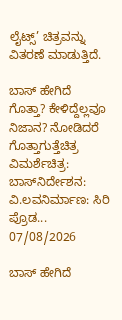ಲೈಟ್ಸ್’ ಚಿತ್ರವನ್ನು ವಿತರಣೆ ಮಾಡುತ್ತಿದೆ.

ಬಾಸ್ ಹೇಗಿದೆ ಗೊತ್ತಾ? ಕೇಳಿದ್ದೆಲ್ಲವೂ ನಿಜಾನ? ನೋಡಿದರೆ ಗೊತ್ತಾಗುತ್ತೆಚಿತ್ರ ವಿಮರ್ಶೆಚಿತ್ರ: ಬಾಸ್‌ನಿರ್ದೇಶನ: ವಿ.ಲವನಿರ್ಮಾಣ: ಸಿರಿ ಪ್ರೊಡ...
07/08/2026

ಬಾಸ್ ಹೇಗಿದೆ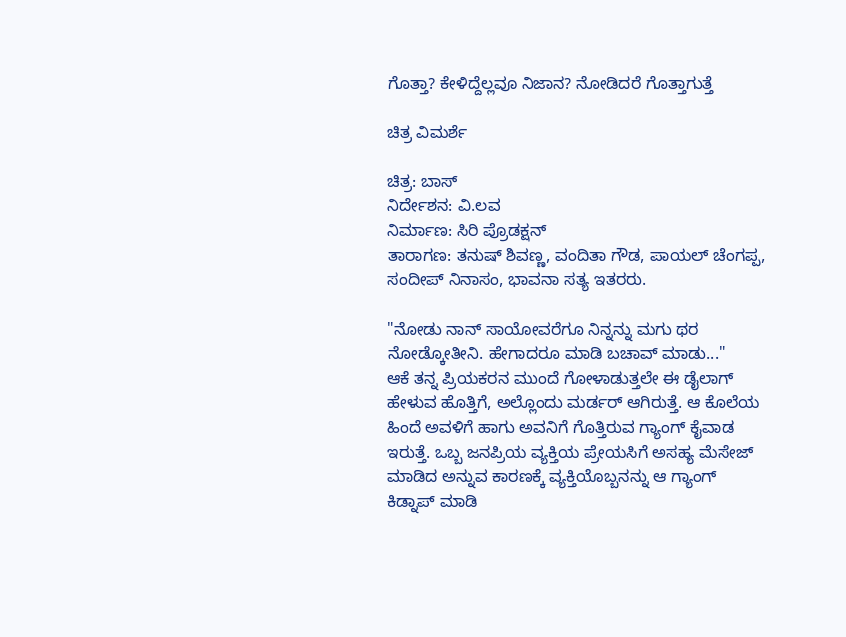ಗೊತ್ತಾ? ಕೇಳಿದ್ದೆಲ್ಲವೂ ನಿಜಾನ? ನೋಡಿದರೆ ಗೊತ್ತಾಗುತ್ತೆ

ಚಿತ್ರ ವಿಮರ್ಶೆ

ಚಿತ್ರ: ಬಾಸ್‌
ನಿರ್ದೇಶನ: ವಿ.ಲವ
ನಿರ್ಮಾಣ: ಸಿರಿ ಪ್ರೊಡಕ್ಷನ್
ತಾರಾಗಣ: ತನುಷ್‌ ಶಿವಣ್ಣ, ವಂದಿತಾ ಗೌಡ, ಪಾಯಲ್‌ ಚೆಂಗಪ್ಪ, ಸಂದೀಪ್ ನಿನಾಸಂ, ಭಾವನಾ ಸತ್ಯ ಇತರರು.

"ನೋಡು ನಾನ್ ಸಾಯೋವರೆಗೂ ನಿನ್ನ‌‌ನ್ನು ಮಗು ಥರ ನೋಡ್ಕೋತೀನಿ. ಹೇಗಾದರೂ ಮಾಡಿ ಬಚಾವ್ ಮಾಡು..."
ಆಕೆ ತನ್ನ ಪ್ರಿಯಕರನ ಮುಂದೆ ಗೋಳಾಡುತ್ತಲೇ ಈ ಡೈಲಾಗ್‌ ಹೇಳುವ ಹೊತ್ತಿಗೆ, ಅಲ್ಲೊಂದು ಮರ್ಡರ್‌ ಆಗಿರುತ್ತೆ. ಆ ಕೊಲೆಯ ಹಿಂದೆ ಅವಳಿಗೆ ಹಾಗು ಅವನಿಗೆ ಗೊತ್ತಿರುವ ಗ್ಯಾಂಗ್‌ ಕೈವಾಡ ಇರುತ್ತೆ. ಒಬ್ಬ ಜನಪ್ರಿಯ ವ್ಯಕ್ತಿಯ ಪ್ರೇಯಸಿಗೆ ಅಸಹ್ಯ ಮೆಸೇಜ್‌ ಮಾಡಿದ ಅನ್ನುವ ಕಾರಣಕ್ಕೆ ವ್ಯಕ್ತಿಯೊಬ್ಬನನ್ನು ಆ ಗ್ಯಾಂಗ್ ಕಿಡ್ನಾಪ್‌ ಮಾಡಿ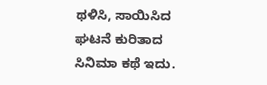ಥಳಿಸಿ, ಸಾಯಿಸಿದ ಘಟನೆ ಕುರಿತಾದ ಸಿನಿಮಾ ಕಥೆ ಇದು.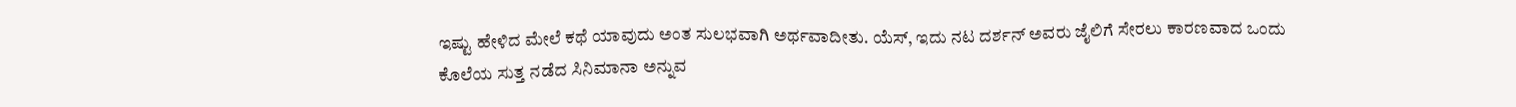ಇಷ್ಟು ಹೇಳಿದ ಮೇಲೆ ಕಥೆ ಯಾವುದು ಅಂತ ಸುಲಭವಾಗಿ ಅರ್ಥವಾದೀತು. ಯೆಸ್‌, ಇದು ನಟ ದರ್ಶನ್‌ ಅವರು ಜೈಲಿಗೆ ಸೇರಲು ಕಾರಣವಾದ ಒಂದು ಕೊಲೆಯ ಸುತ್ತ ನಡೆದ ಸಿನಿಮಾನಾ ಅನ್ನುವ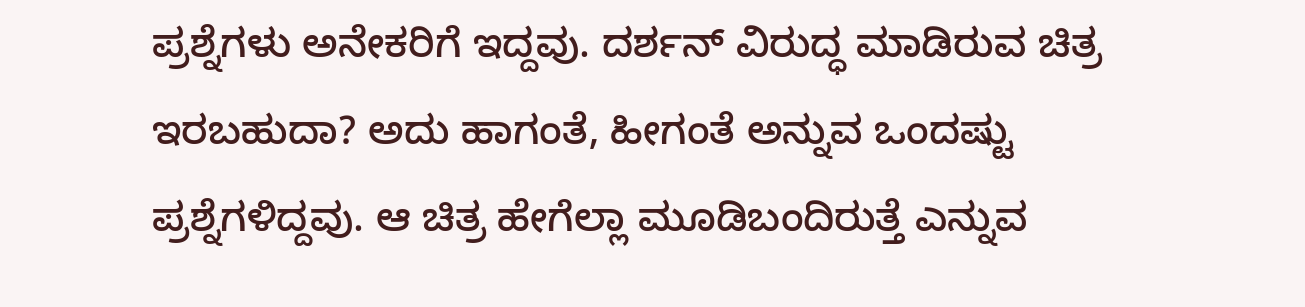ಪ್ರಶ್ನೆಗಳು ಅನೇಕರಿಗೆ ಇದ್ದವು. ದರ್ಶನ್‌ ವಿರುದ್ಧ ಮಾಡಿರುವ ಚಿತ್ರ ಇರಬಹುದಾ? ಅದು ಹಾಗಂತೆ, ಹೀಗಂತೆ ಅನ್ನುವ ಒಂದಷ್ಟು ಪ್ರಶ್ನೆಗಳಿದ್ದವು. ಆ ಚಿತ್ರ ಹೇಗೆಲ್ಲಾ ಮೂಡಿಬಂದಿರುತ್ತೆ ಎನ್ನುವ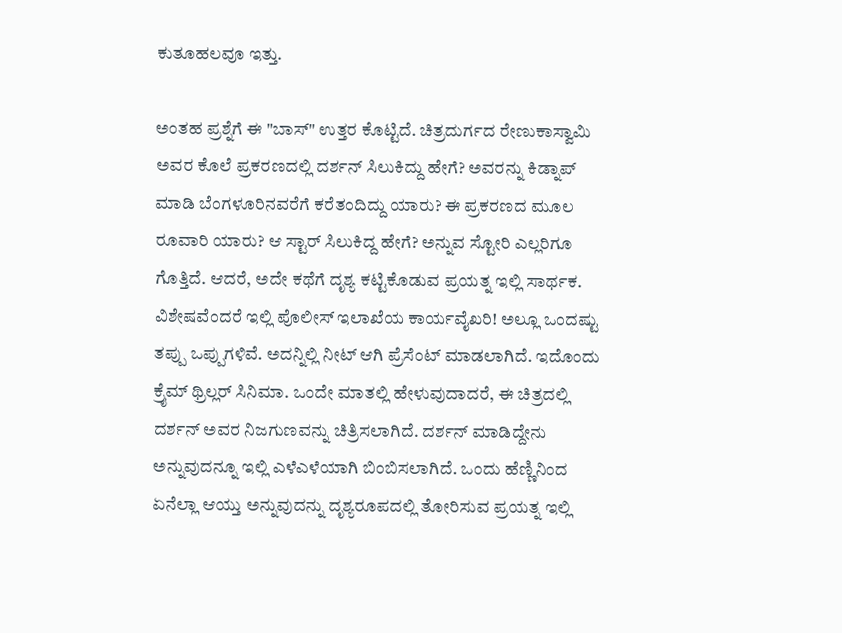ಕುತೂಹಲವೂ ಇತ್ತು.

ಅಂತಹ ಪ್ರಶ್ನೆಗೆ ಈ "ಬಾಸ್‌" ಉತ್ತರ ಕೊಟ್ಟಿದೆ. ಚಿತ್ರದುರ್ಗದ ರೇಣುಕಾಸ್ವಾಮಿ ಅವರ ಕೊಲೆ ಪ್ರಕರಣದಲ್ಲಿ ದರ್ಶನ್‌ ಸಿಲುಕಿದ್ದು ಹೇಗೆ? ಅವರನ್ನು ಕಿಡ್ನಾಪ್‌ ಮಾಡಿ ಬೆಂಗಳೂರಿನವರೆಗೆ ಕರೆತಂದಿದ್ದು ಯಾರು? ಈ ಪ್ರಕರಣದ ಮೂಲ ರೂವಾರಿ ಯಾರು? ಆ ಸ್ಟಾರ್‌ ಸಿಲುಕಿದ್ದ ಹೇಗೆ? ಅನ್ನುವ ಸ್ಟೋರಿ ಎಲ್ಲರಿಗೂ ಗೊತ್ತಿದೆ. ಆದರೆ, ಅದೇ ಕಥೆಗೆ ದೃಶ್ಯ ಕಟ್ಟಿಕೊಡುವ ಪ್ರಯತ್ನ ಇಲ್ಲಿ ಸಾರ್ಥಕ. ವಿಶೇಷವೆಂದರೆ ಇಲ್ಲಿ ಪೊಲೀಸ್‌ ಇಲಾಖೆಯ ಕಾರ್ಯವೈಖರಿ! ಅಲ್ಲೂ ಒಂದಷ್ಟು ತಪ್ಪು ಒಪ್ಪುಗಳಿವೆ. ಅದನ್ನಿಲ್ಲಿ ನೀಟ್‌ ಆಗಿ ಪ್ರೆಸೆಂಟ್‌ ಮಾಡಲಾಗಿದೆ. ಇದೊಂದು ಕ್ರೈಮ್‌ ಥ್ರಿಲ್ಲರ್‌ ಸಿನಿಮಾ. ಒಂದೇ ಮಾತಲ್ಲಿ ಹೇಳುವುದಾದರೆ, ಈ ಚಿತ್ರದಲ್ಲಿ ದರ್ಶನ್‌ ಅವರ ನಿಜಗುಣವನ್ನು ಚಿತ್ರಿಸಲಾಗಿದೆ. ದರ್ಶನ್‌ ಮಾಡಿದ್ದೇನು ಅನ್ನುವುದನ್ನೂ ಇಲ್ಲಿ ಎಳೆಎಳೆಯಾಗಿ ಬಿಂಬಿಸಲಾಗಿದೆ. ಒಂದು ಹೆಣ್ಣಿನಿಂದ ಏನೆಲ್ಲಾ ಆಯ್ತು ಅನ್ನುವುದನ್ನು ದೃಶ್ಯರೂಪದಲ್ಲಿ ತೋರಿಸುವ ಪ್ರಯತ್ನ ಇಲ್ಲಿ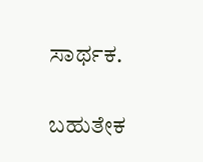ಸಾರ್ಥಕ.

ಬಹುತೇಕ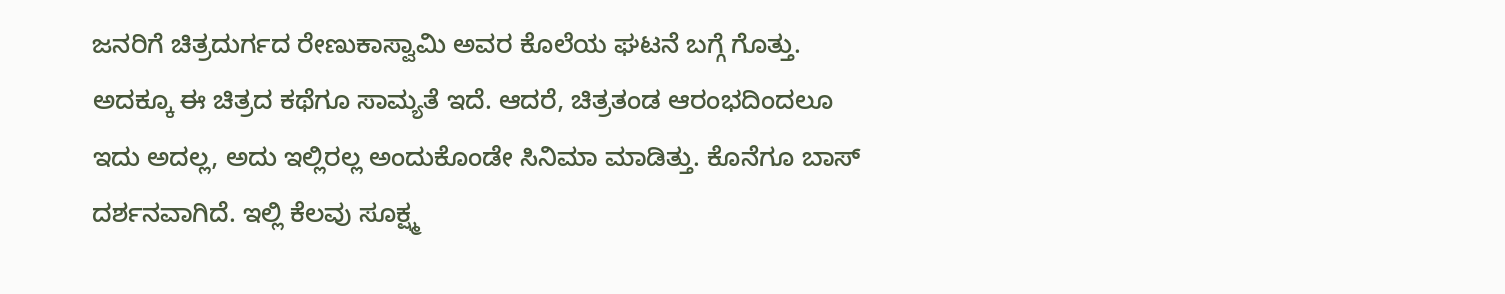ಜನರಿಗೆ ಚಿತ್ರದುರ್ಗದ ರೇಣುಕಾಸ್ವಾಮಿ ಅವರ ಕೊಲೆಯ ಘಟನೆ ಬಗ್ಗೆ ಗೊತ್ತು. ಅದಕ್ಕೂ ಈ ಚಿತ್ರದ ಕಥೆಗೂ ಸಾಮ್ಯತೆ ಇದೆ. ಆದರೆ, ಚಿತ್ರತಂಡ ಆರಂಭದಿಂದಲೂ ಇದು ಅದಲ್ಲ, ಅದು ಇಲ್ಲಿರಲ್ಲ ಅಂದುಕೊಂಡೇ ಸಿನಿಮಾ ಮಾಡಿತ್ತು. ಕೊನೆಗೂ ಬಾಸ್‌ ದರ್ಶನವಾಗಿದೆ. ಇಲ್ಲಿ ಕೆಲವು ಸೂಕ್ಷ್ಮ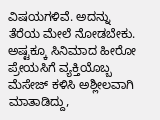ವಿಷಯಗಳಿವೆ. ಅದನ್ನು ತೆರೆಯ ಮೇಲೆ ನೋಡಬೇಕು. ಅಷ್ಟಕ್ಕೂ ಸಿನಿಮಾದ ಹೀರೋ ಪ್ರೇಯಸಿಗೆ ವ್ಯಕ್ತಿಯೊಬ್ಬ ಮೆಸೇಜ್‌ ಕಳಿಸಿ ಅಶ್ಲೀಲವಾಗಿ ಮಾತಾಡಿದ್ದು,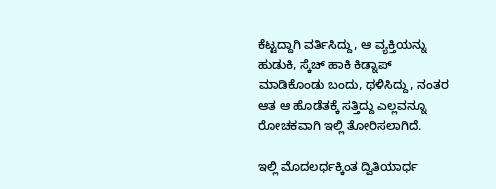ಕೆಟ್ಟದ್ದಾಗಿ ವರ್ತಿಸಿದ್ದು, ಆ ವ್ಯಕ್ತಿಯನ್ನು ಹುಡುಕಿ, ಸ್ಕೆಚ್‌ ಹಾಕಿ ಕಿಡ್ನಾಪ್‌ ಮಾಡಿಕೊಂಡು ಬಂದು, ಥಳಿಸಿದ್ದು, ನಂತರ ಆತ ಆ ಹೊಡೆತಕ್ಕೆ ಸತ್ತಿದ್ದು ಎಲ್ಲವನ್ನೂ ರೋಚಕವಾಗಿ ಇಲ್ಲಿ ತೋರಿಸಲಾಗಿದೆ.

ಇಲ್ಲಿ ಮೊದಲರ್ಧಕ್ಕಿಂತ ದ್ವಿತಿಯಾರ್ಧ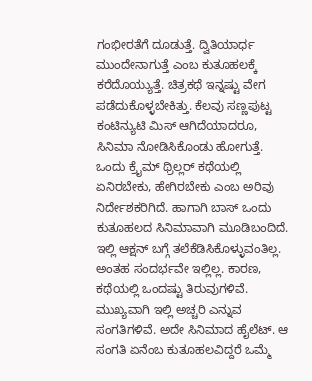ಗಂಭೀರತೆಗೆ ದೂಡುತ್ತೆ. ದ್ವಿತಿಯಾರ್ಧ ಮುಂದೇನಾಗುತ್ತೆ ಎಂಬ ಕುತೂಹಲಕ್ಕೆ ಕರೆದೊಯ್ಯುತ್ತೆ. ಚಿತ್ರಕಥೆ ಇನ್ನಷ್ಟು ವೇಗ ಪಡೆದುಕೊಳ್ಳಬೇಕಿತ್ತು. ಕೆಲವು ಸಣ್ಣಪುಟ್ಟ ಕಂಟಿನ್ಯುಟಿ ಮಿಸ್‌ ಆಗಿದೆಯಾದರೂ, ಸಿನಿಮಾ ನೋಡಿಸಿಕೊಂಡು ಹೋಗುತ್ತೆ. ಒಂದು ಕ್ರೈಮ್‌ ಥ್ರಿಲ್ಲರ್‌ ಕಥೆಯಲ್ಲಿ ಏನಿರಬೇಕು, ಹೇಗಿರಬೇಕು ಎಂಬ ಅರಿವು ನಿರ್ದೇಶಕರಿಗಿದೆ. ಹಾಗಾಗಿ ಬಾಸ್‌ ಒಂದು ಕುತೂಹಲದ ಸಿನಿಮಾವಾಗಿ ಮೂಡಿಬಂದಿದೆ. ಇಲ್ಲಿ ಆಕ್ಷನ್‌ ಬಗ್ಗೆ ತಲೆಕೆಡಿಸಿಕೊಳ್ಳುವಂತಿಲ್ಲ. ಅಂತಹ ಸಂದರ್ಭವೇ ಇಲ್ಲಿಲ್ಲ. ಕಾರಣ, ಕಥೆಯಲ್ಲಿ ಒಂದಷ್ಟು ತಿರುವುಗಳಿವೆ. ಮುಖ್ಯವಾಗಿ ಇಲ್ಲಿ ಅಚ್ಚರಿ ಎನ್ನುವ ಸಂಗತಿಗಳಿವೆ. ಅದೇ ಸಿನಿಮಾದ ಹೈಲೆಟ್. ಆ ಸಂಗತಿ ಏನೆಂಬ ಕುತೂಹಲವಿದ್ದರೆ ಒಮ್ಮೆ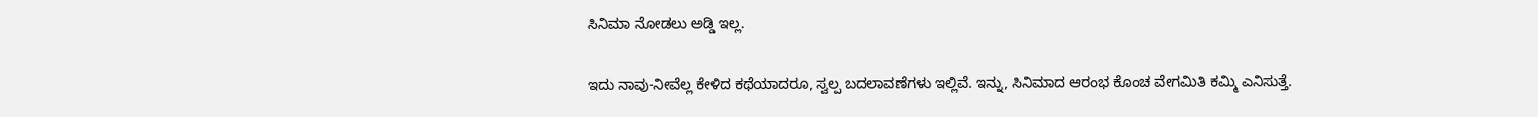ಸಿನಿಮಾ ನೋಡಲು ಅಡ್ಡಿ ಇಲ್ಲ.

ಇದು ನಾವು-ನೀವೆಲ್ಲ ಕೇಳಿದ ಕಥೆಯಾದರೂ, ಸ್ವಲ್ಪ ಬದಲಾವಣೆಗಳು ಇಲ್ಲಿವೆ. ಇನ್ನು, ಸಿನಿಮಾದ ಆರಂಭ ಕೊಂಚ ವೇಗಮಿತಿ ಕಮ್ಮಿ ಎನಿಸುತ್ತೆ.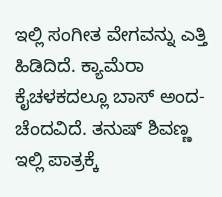ಇಲ್ಲಿ ಸಂಗೀತ ವೇಗವನ್ನು ಎತ್ತಿ ಹಿಡಿದಿದೆ. ಕ್ಯಾಮೆರಾ ಕೈಚಳಕದಲ್ಲೂ ಬಾಸ್‌ ಅಂದ-ಚೆಂದವಿದೆ. ತನುಷ್‌ ಶಿವಣ್ಣ ಇಲ್ಲಿ ಪಾತ್ರಕ್ಕೆ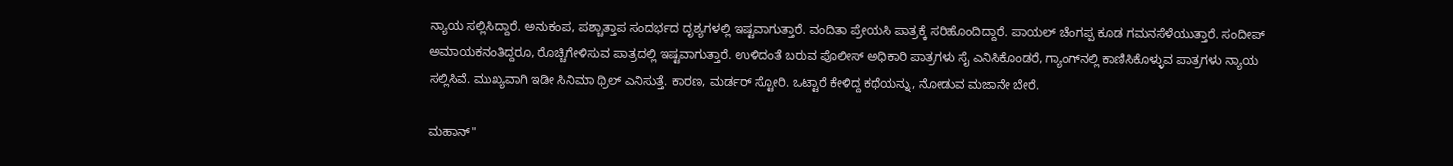ನ್ಯಾಯ ಸಲ್ಲಿಸಿದ್ದಾರೆ. ಅನುಕಂಪ, ಪಶ್ಚಾತ್ತಾಪ ಸಂದರ್ಭದ ದೃಶ್ಯಗಳಲ್ಲಿ ಇಷ್ಟವಾಗುತ್ತಾರೆ. ವಂದಿತಾ ಪ್ರೇಯಸಿ ಪಾತ್ರಕ್ಕೆ ಸರಿಹೊಂದಿದ್ದಾರೆ. ಪಾಯಲ್‌ ಚೆಂಗಪ್ಪ ಕೂಡ ಗಮನಸೆಳೆಯುತ್ತಾರೆ. ಸಂದೀಪ್‌ ಅಮಾಯಕನಂತಿದ್ದರೂ, ರೊಚ್ಚಿಗೇಳಿಸುವ ಪಾತ್ರದಲ್ಲಿ ಇಷ್ಟವಾಗುತ್ತಾರೆ. ಉಳಿದಂತೆ ಬರುವ ಪೊಲೀಸ್‌ ಅಧಿಕಾರಿ ಪಾತ್ರಗಳು ಸೈ ಎನಿಸಿಕೊಂಡರೆ, ಗ್ಯಾಂಗ್‌ನಲ್ಲಿ ಕಾಣಿಸಿಕೊಳ್ಳುವ ಪಾತ್ರಗಳು ನ್ಯಾಯ ಸಲ್ಲಿಸಿವೆ. ಮುಖ್ಯವಾಗಿ ಇಡೀ ಸಿನಿಮಾ ಥ್ರಿಲ್‌ ಎನಿಸುತ್ತೆ. ಕಾರಣ, ಮರ್ಡರ್‌ ಸ್ಟೋರಿ. ಒಟ್ಟಾರೆ ಕೇಳಿದ್ದ ಕಥೆಯನ್ನು, ನೋಡುವ ಮಜಾನೇ ಬೇರೆ.

ಮಹಾನ್"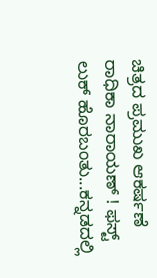ಚಿತ್ರದ ಪ್ರಮುಖ ಆಕರ್ಷಣೆ ರಾಧಿಕಾ ನಾರಾಯಣ್ ! ಫಸ್ಟ್ ಲುಕ್ ಹೊರಬಂತು...ಕನ್ನಡದಲ್ಲಿ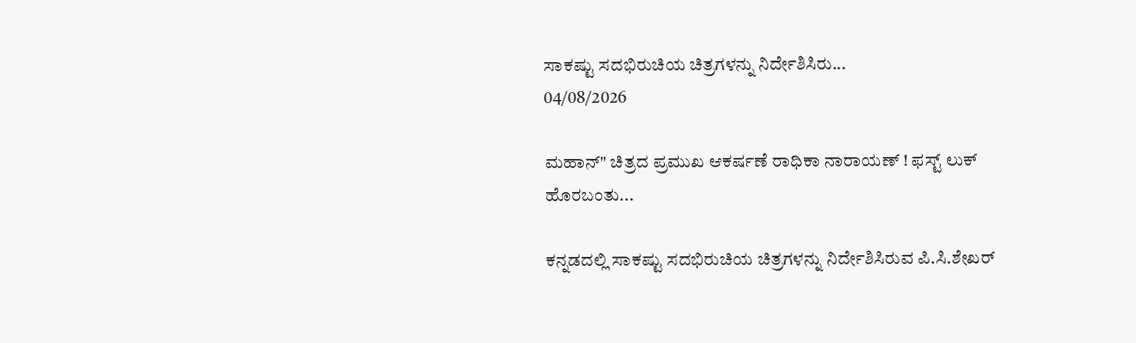ಸಾಕಷ್ಟು ಸದಭಿರುಚಿಯ ಚಿತ್ರಗಳನ್ನು ನಿರ್ದೇಶಿಸಿರು...
04/08/2026

ಮಹಾನ್" ಚಿತ್ರದ ಪ್ರಮುಖ ಆಕರ್ಷಣೆ ರಾಧಿಕಾ ನಾರಾಯಣ್ ! ಫಸ್ಟ್ ಲುಕ್ ಹೊರಬಂತು...

ಕನ್ನಡದಲ್ಲಿ ಸಾಕಷ್ಟು ಸದಭಿರುಚಿಯ ಚಿತ್ರಗಳನ್ನು ನಿರ್ದೇಶಿಸಿರುವ ಪಿ.ಸಿ.ಶೇಖರ್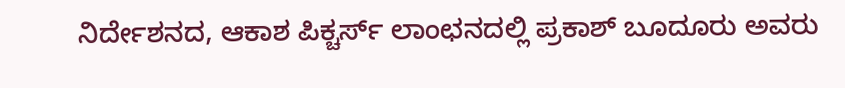ನಿರ್ದೇಶನದ, ಆಕಾಶ ಪಿಕ್ಚರ್ಸ್ ಲಾಂಛನದಲ್ಲಿ ಪ್ರಕಾಶ್ ಬೂದೂರು ಅವರು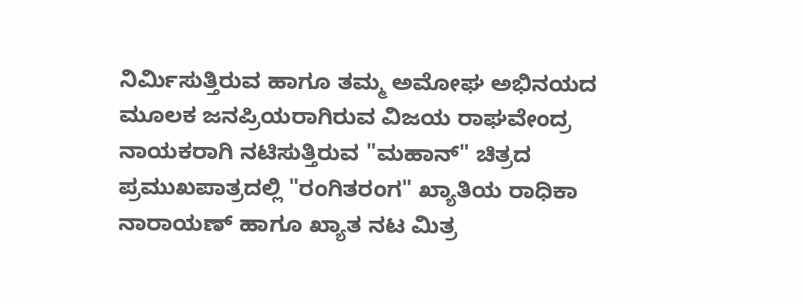ನಿರ್ಮಿಸುತ್ತಿರುವ ಹಾಗೂ ತಮ್ಮ ಅಮೋಘ ಅಭಿನಯದ ಮೂಲಕ ಜನಪ್ರಿಯರಾಗಿರುವ ವಿಜಯ ರಾಘವೇಂದ್ರ ನಾಯಕರಾಗಿ ನಟಿಸುತ್ತಿರುವ "ಮಹಾನ್" ಚಿತ್ರದ ಪ್ರಮುಖಪಾತ್ರದಲ್ಲಿ "ರಂಗಿತರಂಗ" ಖ್ಯಾತಿಯ ರಾಧಿಕಾ ನಾರಾಯಣ್ ಹಾಗೂ ಖ್ಯಾತ ನಟ ಮಿತ್ರ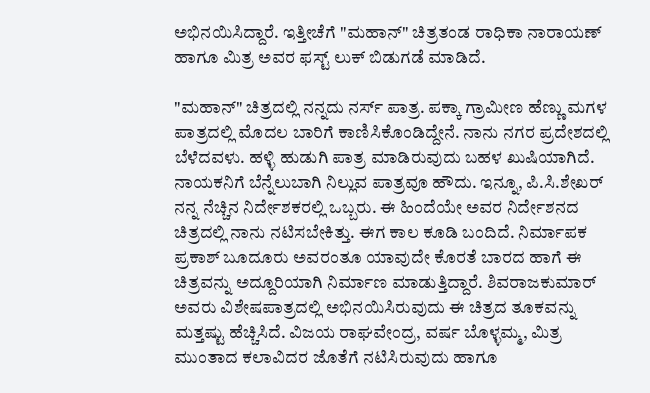ಅಭಿನಯಿಸಿದ್ದಾರೆ. ಇತ್ತೀಚೆಗೆ "ಮಹಾನ್" ಚಿತ್ರತಂಡ ರಾಧಿಕಾ ನಾರಾಯಣ್ ಹಾಗೂ ಮಿತ್ರ ಅವರ ಫಸ್ಟ್ ಲುಕ್ ಬಿಡುಗಡೆ ಮಾಡಿದೆ.

"ಮಹಾನ್" ಚಿತ್ರದಲ್ಲಿ ನನ್ನದು ನರ್ಸ್ ಪಾತ್ರ. ಪಕ್ಕಾ ಗ್ರಾಮೀಣ ಹೆಣ್ಣು ಮಗಳ ಪಾತ್ರದಲ್ಲಿ ಮೊದಲ ಬಾರಿಗೆ ಕಾಣಿಸಿಕೊಂಡಿದ್ದೇನೆ. ನಾನು ನಗರ ಪ್ರದೇಶದಲ್ಲಿ ಬೆಳೆದವಳು. ಹಳ್ಳಿ ಹುಡುಗಿ ಪಾತ್ರ ಮಾಡಿರುವುದು ಬಹಳ ಖುಷಿಯಾಗಿದೆ. ನಾಯಕನಿಗೆ ಬೆನ್ನೆಲುಬಾಗಿ ನಿಲ್ಲುವ ಪಾತ್ರವೂ ಹೌದು. ಇನ್ನೂ, ಪಿ.ಸಿ.ಶೇಖರ್ ನನ್ನ ನೆಚ್ಚಿನ ನಿರ್ದೇಶಕರಲ್ಲಿ ಒಬ್ಬರು. ಈ ಹಿಂದೆಯೇ ಅವರ ನಿರ್ದೇಶನದ ಚಿತ್ರದಲ್ಲಿ ನಾನು ನಟಿಸಬೇಕಿತ್ತು‌. ಈಗ ಕಾಲ ಕೂಡಿ ಬಂದಿದೆ. ನಿರ್ಮಾಪಕ ಪ್ರಕಾಶ್ ಬೂದೂರು ಅವರಂತೂ ಯಾವುದೇ ಕೊರತೆ ಬಾರದ ಹಾಗೆ ಈ ಚಿತ್ರವನ್ನು ಅದ್ದೂರಿಯಾಗಿ ನಿರ್ಮಾಣ ಮಾಡುತ್ತಿದ್ದಾರೆ. ಶಿವರಾಜಕುಮಾರ್ ಅವರು ವಿಶೇಷಪಾತ್ರದಲ್ಲಿ ಅಭಿನಯಿಸಿರುವುದು ಈ ಚಿತ್ರದ ತೂಕವನ್ನು ಮತ್ತಷ್ಟು ಹೆಚ್ಚಿಸಿದೆ. ವಿಜಯ ರಾಘವೇಂದ್ರ, ವರ್ಷ ಬೊಳ್ಳಮ್ಮ, ಮಿತ್ರ ಮುಂತಾದ ಕಲಾವಿದರ ಜೊತೆಗೆ ನಟಿಸಿರುವುದು ಹಾಗೂ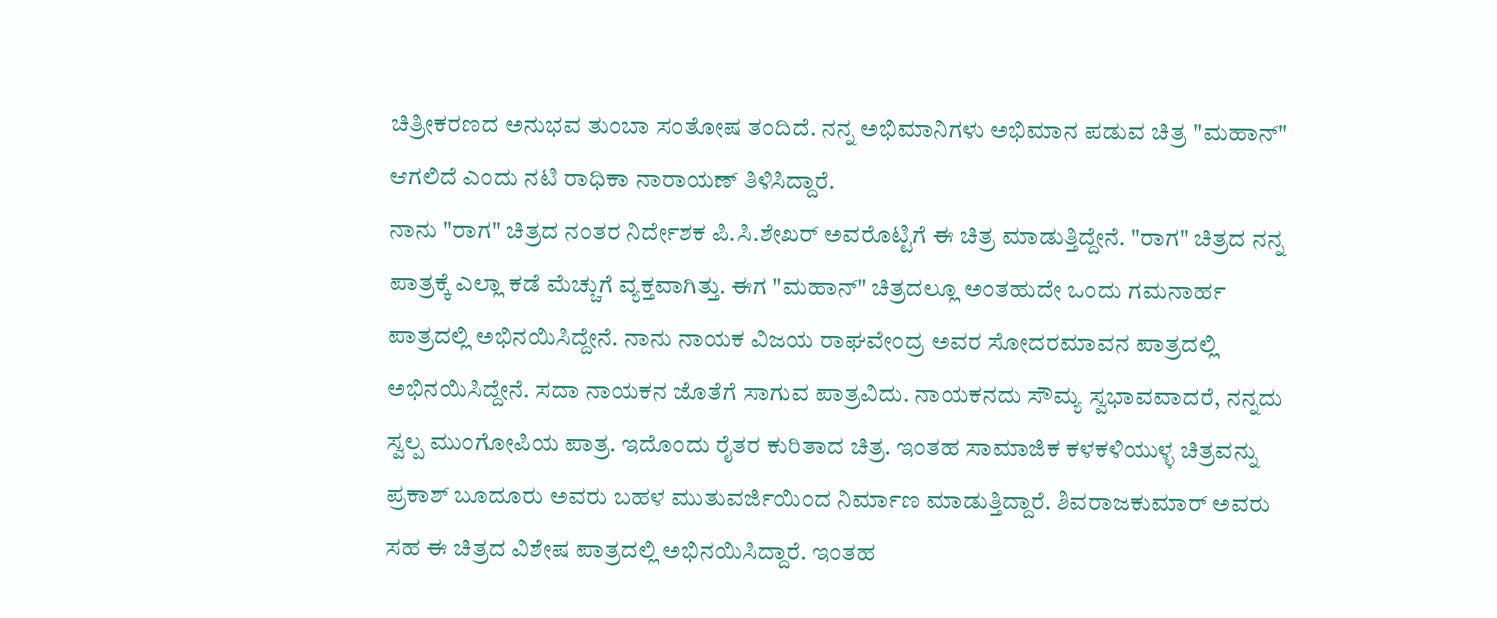ಚಿತ್ರೀಕರಣದ ಅನುಭವ ತುಂಬಾ ಸಂತೋಷ ತಂದಿದೆ. ನನ್ನ ಅಭಿಮಾನಿಗಳು ಅಭಿಮಾನ ಪಡುವ ಚಿತ್ರ "ಮಹಾನ್" ಆಗಲಿದೆ ಎಂದು ನಟಿ ರಾಧಿಕಾ ನಾರಾಯಣ್ ತಿಳಿಸಿದ್ದಾರೆ.
ನಾನು "ರಾಗ" ಚಿತ್ರದ ನಂತರ ನಿರ್ದೇಶಕ ಪಿ.ಸಿ.ಶೇಖರ್ ಅವರೊಟ್ಟಿಗೆ ಈ ಚಿತ್ರ ಮಾಡುತ್ತಿದ್ದೇನೆ. "ರಾಗ" ಚಿತ್ರದ ನನ್ನ ಪಾತ್ರಕ್ಕೆ ಎಲ್ಲಾ ಕಡೆ ಮೆಚ್ಚುಗೆ ವ್ಯಕ್ತವಾಗಿತ್ತು. ಈಗ "ಮಹಾನ್" ಚಿತ್ರದಲ್ಲೂ ಅಂತಹುದೇ ಒಂದು ಗಮನಾರ್ಹ ಪಾತ್ರದಲ್ಲಿ ಅಭಿನಯಿಸಿದ್ದೇನೆ. ನಾನು ನಾಯಕ ವಿಜಯ ರಾಘವೇಂದ್ರ ಅವರ ಸೋದರಮಾವನ ಪಾತ್ರದಲ್ಲಿ ಅಭಿನಯಿಸಿದ್ದೇನೆ. ಸದಾ ನಾಯಕನ ಜೊತೆಗೆ ಸಾಗುವ ಪಾತ್ರವಿದು. ನಾಯಕನದು ಸೌಮ್ಯ ಸ್ವಭಾವವಾದರೆ, ನನ್ನದು ಸ್ವಲ್ಪ ಮುಂಗೋಪಿಯ ಪಾತ್ರ. ಇದೊಂದು ರೈತರ ಕುರಿತಾದ ಚಿತ್ರ. ಇಂತಹ ಸಾಮಾಜಿಕ ಕಳಕಳಿಯುಳ್ಳ ಚಿತ್ರವನ್ನು ಪ್ರಕಾಶ್ ಬೂದೂರು ಅವರು ಬಹಳ ಮುತುವರ್ಜಿಯಿಂದ ನಿರ್ಮಾಣ ಮಾಡುತ್ತಿದ್ದಾರೆ. ಶಿವರಾಜಕುಮಾರ್ ಅವರು ಸಹ ಈ ಚಿತ್ರದ ವಿಶೇಷ ಪಾತ್ರದಲ್ಲಿ ಅಭಿನಯಿಸಿದ್ದಾರೆ. ಇಂತಹ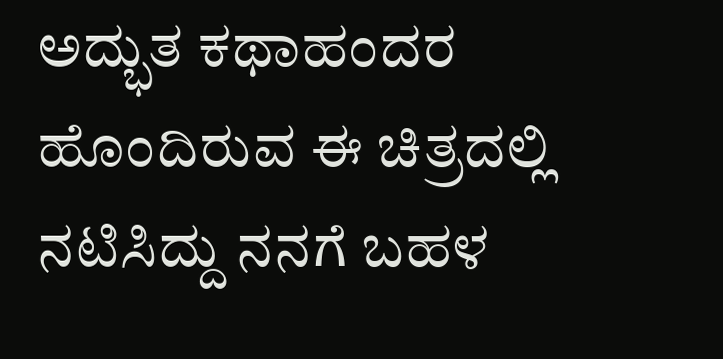ಅದ್ಭುತ ಕಥಾಹಂದರ ಹೊಂದಿರುವ ಈ ಚಿತ್ರದಲ್ಲಿ ನಟಿಸಿದ್ದು ನನಗೆ ಬಹಳ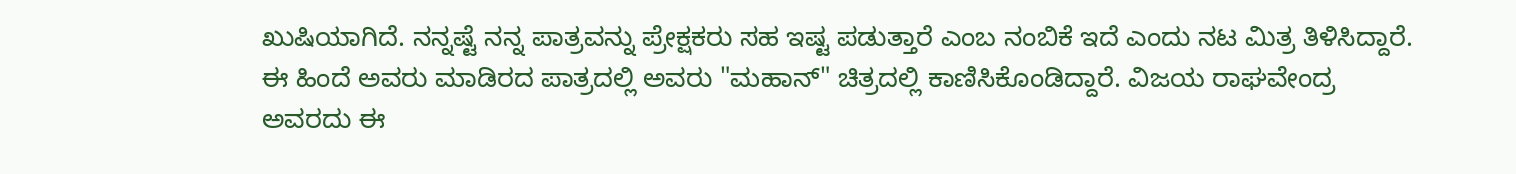ಖುಷಿಯಾಗಿದೆ. ನನ್ನಷ್ಟೆ ನನ್ನ ಪಾತ್ರವನ್ನು ಪ್ರೇಕ್ಷಕರು ಸಹ ಇಷ್ಟ ಪಡುತ್ತಾರೆ ಎಂಬ ನಂಬಿಕೆ ಇದೆ ಎಂದು ನಟ ಮಿತ್ರ ತಿಳಿಸಿದ್ದಾರೆ.
ಈ ಹಿಂದೆ ಅವರು ಮಾಡಿರದ ಪಾತ್ರದಲ್ಲಿ ಅವರು "ಮಹಾನ್" ಚಿತ್ರದಲ್ಲಿ ಕಾಣಿಸಿಕೊಂಡಿದ್ದಾರೆ. ವಿಜಯ ರಾಘವೇಂದ್ರ ಅವರದು ಈ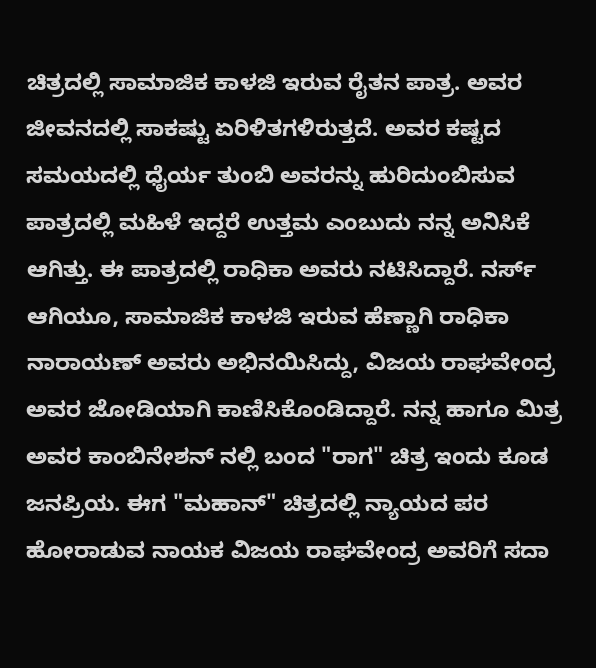ಚಿತ್ರದಲ್ಲಿ ಸಾಮಾಜಿಕ ಕಾಳಜಿ ಇರುವ ರೈತನ ಪಾತ್ರ. ಅವರ ಜೀವನದಲ್ಲಿ ಸಾಕಷ್ಟು ಏರಿಳಿತಗಳಿರುತ್ತದೆ‌. ಅವರ ಕಷ್ಟದ ಸಮಯದಲ್ಲಿ ಧೈರ್ಯ ತುಂಬಿ ಅವರನ್ನು ಹುರಿದುಂಬಿಸುವ ಪಾತ್ರದಲ್ಲಿ ಮಹಿಳೆ ಇದ್ದರೆ ಉತ್ತಮ ಎಂಬುದು ನನ್ನ ಅನಿಸಿಕೆ ಆಗಿತ್ತು. ಈ ಪಾತ್ರದಲ್ಲಿ ರಾಧಿಕಾ ಅವರು ನಟಿಸಿದ್ದಾರೆ. ನರ್ಸ್ ಆಗಿಯೂ, ಸಾಮಾಜಿಕ ಕಾಳಜಿ ಇರುವ ಹೆಣ್ಣಾಗಿ ರಾಧಿಕಾ ನಾರಾಯಣ್ ಅವರು ಅಭಿನಯಿಸಿದ್ದು, ವಿಜಯ ರಾಘವೇಂದ್ರ ಅವರ ಜೋಡಿಯಾಗಿ ಕಾಣಿಸಿಕೊಂಡಿದ್ದಾರೆ. ನನ್ನ ಹಾಗೂ ಮಿತ್ರ ಅವರ ಕಾಂಬಿನೇಶನ್ ನಲ್ಲಿ ಬಂದ "ರಾಗ" ಚಿತ್ರ ಇಂದು ಕೂಡ ಜನಪ್ರಿಯ. ಈಗ "ಮಹಾನ್" ಚಿತ್ರದಲ್ಲಿ ನ್ಯಾಯದ ಪರ ಹೋರಾಡುವ ನಾಯಕ ವಿಜಯ ರಾಘವೇಂದ್ರ ಅವರಿಗೆ ಸದಾ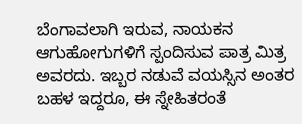ಬೆಂಗಾವಲಾಗಿ ಇರುವ, ನಾಯಕನ ಆಗುಹೋಗುಗಳಿಗೆ ಸ್ಪಂದಿಸುವ ಪಾತ್ರ ಮಿತ್ರ ಅವರದು. ಇಬ್ಬರ ನಡುವೆ ವಯಸ್ಸಿನ ಅಂತರ ಬಹಳ ಇದ್ದರೂ, ಈ ಸ್ನೇಹಿತರಂತೆ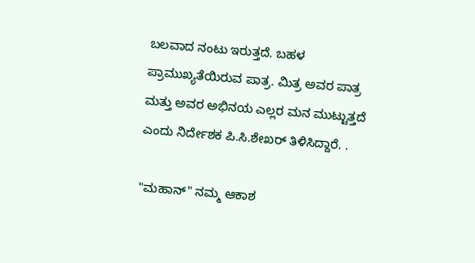ಬಲವಾದ ನಂಟು ಇರುತ್ತದೆ. ಬಹಳ ಪ್ರಾಮುಖ್ಯತೆಯಿರುವ ಪಾತ್ರ‌. ಮಿತ್ರ ಅವರ ಪಾತ್ರ ಮತ್ತು ಅವರ ಅಭಿನಯ ಎಲ್ಲರ ಮನ ಮುಟ್ಟುತ್ತದೆ ಎಂದು ನಿರ್ದೇಶಕ ಪಿ‌‌.ಸಿ.ಶೇಖರ್ ತಿಳಿಸಿದ್ದಾರೆ. .

"ಮಹಾನ್" ನಮ್ಮ ಆಕಾಶ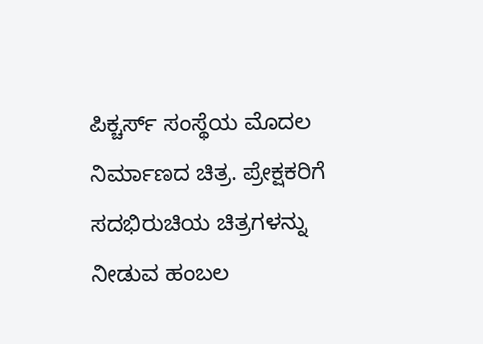ಪಿಕ್ಚರ್ಸ್‌ ಸಂಸ್ಥೆಯ ಮೊದಲ ನಿರ್ಮಾಣದ ಚಿತ್ರ. ಪ್ರೇಕ್ಷಕರಿಗೆ ಸದಭಿರುಚಿಯ ಚಿತ್ರಗಳನ್ನು ನೀಡುವ ಹಂಬಲ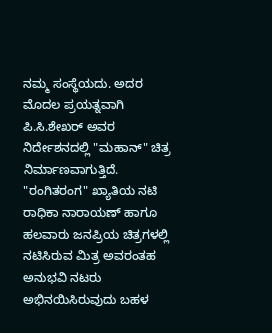ನಮ್ಮ ಸಂಸ್ಥೆಯದು. ಅದರ ಮೊದಲ ಪ್ರಯತ್ನವಾಗಿ ಪಿ.ಸಿ.ಶೇಖರ್ ಅವರ ನಿರ್ದೇಶನದಲ್ಲಿ "ಮಹಾನ್" ಚಿತ್ರ ನಿರ್ಮಾಣವಾಗುತ್ತಿದೆ. "ರಂಗಿತರಂಗ" ಖ್ಯಾತಿಯ ನಟಿ ರಾಧಿಕಾ ನಾರಾಯಣ್ ಹಾಗೂ ಹಲವಾರು ಜನಪ್ರಿಯ ಚಿತ್ರಗಳಲ್ಲಿ ನಟಿಸಿರುವ ಮಿತ್ರ ಅವರಂತಹ ಅನುಭವಿ ನಟರು ಅಭಿನಯಿಸಿರುವುದು ಬಹಳ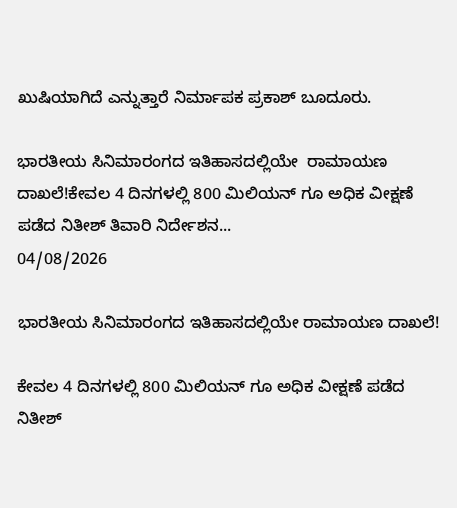ಖುಷಿಯಾಗಿದೆ ಎನ್ನುತ್ತಾರೆ ನಿರ್ಮಾಪಕ ‌ಪ್ರಕಾಶ್ ಬೂದೂರು.

ಭಾರತೀಯ ಸಿನಿಮಾರಂಗದ ಇತಿಹಾಸದಲ್ಲಿಯೇ  ರಾಮಾಯಣ ದಾಖಲೆ!ಕೇವಲ 4 ದಿನಗಳಲ್ಲಿ 800 ಮಿಲಿಯನ್‌ ಗೂ ಅಧಿಕ ವೀಕ್ಷಣೆ ಪಡೆದ ನಿತೀಶ್‌ ತಿವಾರಿ ನಿರ್ದೇಶನ...
04/08/2026

ಭಾರತೀಯ ಸಿನಿಮಾರಂಗದ ಇತಿಹಾಸದಲ್ಲಿಯೇ ರಾಮಾಯಣ ದಾಖಲೆ!

ಕೇವಲ 4 ದಿನಗಳಲ್ಲಿ 800 ಮಿಲಿಯನ್‌ ಗೂ ಅಧಿಕ ವೀಕ್ಷಣೆ ಪಡೆದ ನಿತೀಶ್‌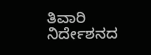ತಿವಾರಿ ನಿರ್ದೇಶನದ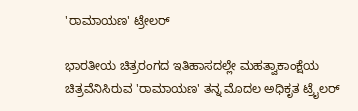'ರಾಮಾಯಣ' ಟ್ರೇಲರ್

ಭಾರತೀಯ ಚಿತ್ರರಂಗದ ಇತಿಹಾಸದಲ್ಲೇ ಮಹತ್ವಾಕಾಂಕ್ಷೆಯ ಚಿತ್ರವೆನಿಸಿರುವ 'ರಾಮಾಯಣ' ತನ್ನ ಮೊದಲ ಅಧಿಕೃತ ಟ್ರೈಲರ್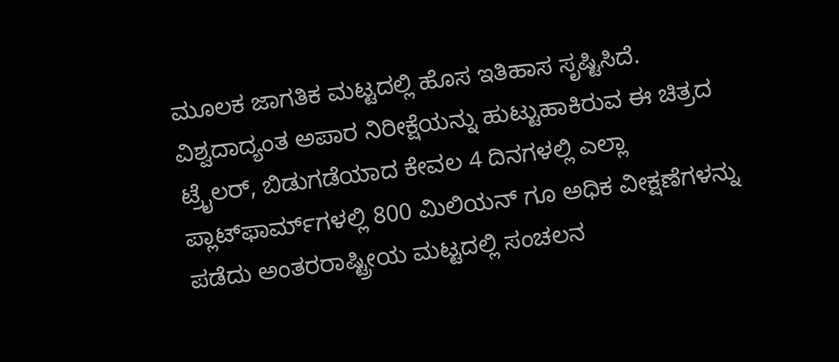ಮೂಲಕ ಜಾಗತಿಕ ಮಟ್ಟದಲ್ಲಿ ಹೊಸ ಇತಿಹಾಸ ಸೃಷ್ಟಿಸಿದೆ. ವಿಶ್ವದಾದ್ಯಂತ ಅಪಾರ ನಿರೀಕ್ಷೆಯನ್ನು ಹುಟ್ಟುಹಾಕಿರುವ ಈ ಚಿತ್ರದ ಟ್ರೈಲರ್, ಬಿಡುಗಡೆಯಾದ ಕೇವಲ 4 ದಿನಗಳಲ್ಲಿ ಎಲ್ಲಾ ಪ್ಲಾಟ್‌ಫಾರ್ಮ್‌ಗಳಲ್ಲಿ 800 ಮಿಲಿಯನ್‌ ಗೂ ಅಧಿಕ ವೀಕ್ಷಣೆಗಳನ್ನು ಪಡೆದು ಅಂತರರಾಷ್ಟ್ರೀಯ ಮಟ್ಟದಲ್ಲಿ ಸಂಚಲನ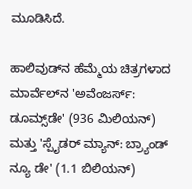ಮೂಡಿಸಿದೆ.

ಹಾಲಿವುಡ್‌ನ ಹೆಮ್ಮೆಯ ಚಿತ್ರಗಳಾದ ಮಾರ್ವೆಲ್‌ನ 'ಅವೆಂಜರ್ಸ್: ಡೂಮ್ಸ್‌ಡೇ' (936 ಮಿಲಿಯನ್) ಮತ್ತು 'ಸ್ಪೈಡರ್ ಮ್ಯಾನ್: ಬ್ರ್ಯಾಂಡ್ ನ್ಯೂ ಡೇ' (1.1 ಬಿಲಿಯನ್)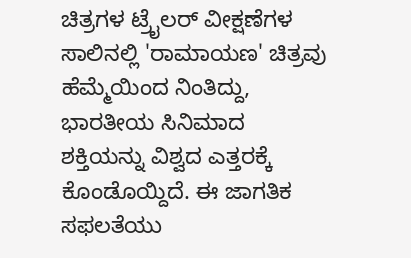ಚಿತ್ರಗಳ ಟ್ರೈಲರ್ ವೀಕ್ಷಣೆಗಳ ಸಾಲಿನಲ್ಲಿ 'ರಾಮಾಯಣ' ಚಿತ್ರವು ಹೆಮ್ಮೆಯಿಂದ ನಿಂತಿದ್ದು, ಭಾರತೀಯ ಸಿನಿಮಾದ ಶಕ್ತಿಯನ್ನು ವಿಶ್ವದ ಎತ್ತರಕ್ಕೆ ಕೊಂಡೊಯ್ದಿದೆ. ಈ ಜಾಗತಿಕ ಸಫಲತೆಯು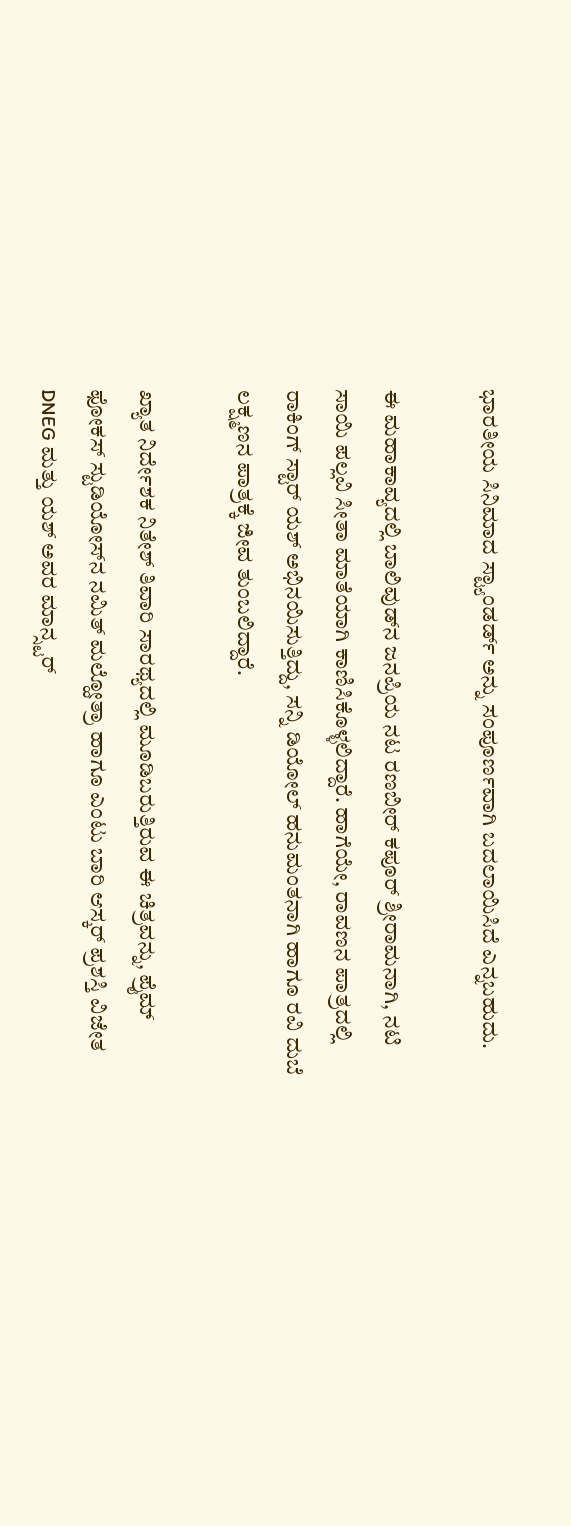ಭಾರತೀಯ ಸಿನಿಮಾದ ಸ್ಟ್ಯಾಂಡರ್ಡ್ ಅನ್ನು ಸಂಪೂರ್ಣವಾಗಿ ಬದಲಾಯಿಸಿದೆ ಎನ್ನಬಹುದು.

ಈ ಮಹಾಕಾವ್ಯದಲ್ಲಿ ಬಾಲಿವುಡ್‌ನ ಜನಪ್ರಿಯ ನಟ ರಣಬೀರ್ ಕಪೂರ್ ಶ್ರೀರಾಮನಾಗಿ, ನಟಿ ಸಾಯಿ ಪಲ್ಲವಿ ಸೀತಾ ಮಾತೆಯಾಗಿ ಕಾಣಿಸಿಕೊಳ್ಳಲಿದ್ದಾರೆ. ಹಾಗೆಯೇ, ರಾವಣನ ಪಾತ್ರದಲ್ಲಿ ರಾಕಿಂಗ್ ಸ್ಟಾರ್ ಯಶ್ ಅಭಿನಯಿಸುತ್ತಿದ್ದು, ಸನ್ನಿ ಡಿಯೋಲ್ ಹನುಮಂತನಾಗಿ ಹಾಗೂ ರವಿ ದುಬೆ ಲಕ್ಷ್ಮಣನ ಪಾತ್ರಕ್ಕೆ ಜೀವ ತುಂಬಲಿದ್ದಾರೆ.

ಖ್ಯಾತ ನಿರ್ದೇಶಕ ನಿತೇಶ್ ತಿವಾರಿ ಸಾರಥ್ಯದಲ್ಲಿ ಮೂಡಿಬರುತ್ತಿರುವ ಈ ಚಿತ್ರವನ್ನು, ಪ್ರೈಮ್ ಫೋಕಸ್ ಸ್ಟುಡಿಯೋಸ್‌ನ ನಮಿತ್ ಮಲ್ಹೋತ್ರಾ ಹಾಗೂ ಎಂಟು ಬಾರಿ ಆಸ್ಕರ್ ಪ್ರಶಸ್ತಿ ವಿಜೇತ DNEG ಮತ್ತು ಯಶ್ ಅವರ ಮಾನ್ಸ್ಟರ್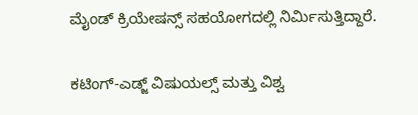ಮೈಂಡ್ ಕ್ರಿಯೇಷನ್ಸ್ ಸಹಯೋಗದಲ್ಲಿ ನಿರ್ಮಿಸುತ್ತಿದ್ದಾರೆ.

ಕಟಿಂಗ್-ಎಡ್ಜ್ ವಿಷುಯಲ್ಸ್ ಮತ್ತು ವಿಶ್ವ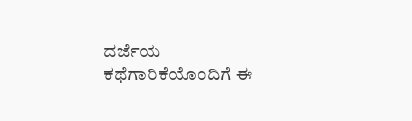ದರ್ಜೆಯ ಕಥೆಗಾರಿಕೆಯೊಂದಿಗೆ ಈ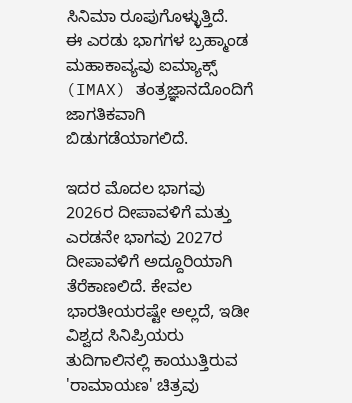ಸಿನಿಮಾ ರೂಪುಗೊಳ್ಳುತ್ತಿದೆ.
ಈ ಎರಡು ಭಾಗಗಳ ಬ್ರಹ್ಮಾಂಡ ಮಹಾಕಾವ್ಯವು ಐಮ್ಯಾಕ್ಸ್ (IMAX) ತಂತ್ರಜ್ಞಾನದೊಂದಿಗೆ ಜಾಗತಿಕವಾಗಿ ಬಿಡುಗಡೆಯಾಗಲಿದೆ.

ಇದರ ಮೊದಲ ಭಾಗವು 2026ರ ದೀಪಾವಳಿಗೆ ಮತ್ತು ಎರಡನೇ ಭಾಗವು 2027ರ ದೀಪಾವಳಿಗೆ ಅದ್ದೂರಿಯಾಗಿ ತೆರೆಕಾಣಲಿದೆ. ಕೇವಲ ಭಾರತೀಯರಷ್ಟೇ ಅಲ್ಲದೆ, ಇಡೀ ವಿಶ್ವದ ಸಿನಿಪ್ರಿಯರು ತುದಿಗಾಲಿನಲ್ಲಿ ಕಾಯುತ್ತಿರುವ 'ರಾಮಾಯಣ' ಚಿತ್ರವು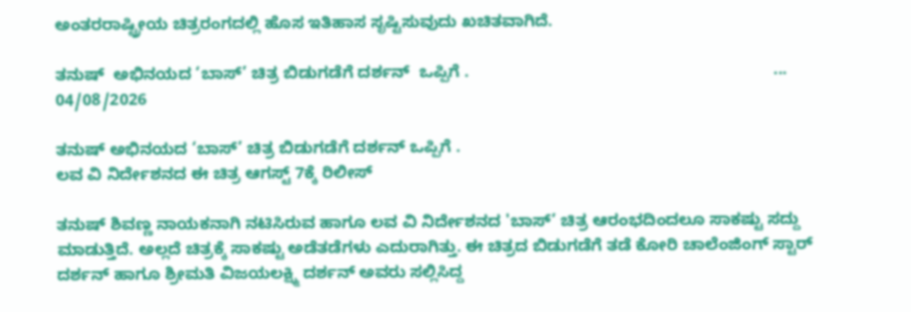ಅಂತರರಾಷ್ಟ್ರೀಯ ಚಿತ್ರರಂಗದಲ್ಲಿ ಹೊಸ ಇತಿಹಾಸ ಸೃಷ್ಟಿಸುವುದು ಖಚಿತವಾಗಿದೆ.

ತನುಷ್  ಅಭಿನಯದ ‘ಬಾಸ್’ ಚಿತ್ರ ಬಿಡುಗಡೆಗೆ ದರ್ಶನ್  ಒಪ್ಪಿಗೆ .                                                                  ...
04/08/2026

ತನುಷ್ ಅಭಿನಯದ ‘ಬಾಸ್’ ಚಿತ್ರ ಬಿಡುಗಡೆಗೆ ದರ್ಶನ್ ಒಪ್ಪಿಗೆ .
ಲವ ವಿ ನಿರ್ದೇಶನದ ಈ ಚಿತ್ರ ಆಗಸ್ಟ್ 7ಕ್ಕೆ ರಿಲೀಸ್

ತನುಷ್ ಶಿವಣ್ಣ ನಾಯಕನಾಗಿ ನಟಿಸಿರುವ ಹಾಗೂ ಲವ ವಿ ನಿರ್ದೇಶನದ 'ಬಾಸ್’ ಚಿತ್ರ ಆರಂಭದಿಂದಲೂ ಸಾಕಷ್ಟು ಸದ್ದು ಮಾಡುತ್ತಿದೆ. ಅಲ್ಲದೆ ಚಿತ್ರಕ್ಕೆ ಸಾಕಷ್ಟು ಅಡೆತಡೆಗಳು ಎದುರಾಗಿತ್ತು. ಈ ಚಿತ್ರದ ಬಿಡುಗಡೆಗೆ ತಡೆ ಕೋರಿ ಚಾಲೆಂಜಿಂಗ್ ಸ್ಟಾರ್ ದರ್ಶನ್ ಹಾಗೂ ಶ್ರೀಮತಿ ವಿಜಯಲಕ್ಷ್ಮಿ ದರ್ಶನ್ ಅವರು ಸಲ್ಲಿಸಿದ್ದ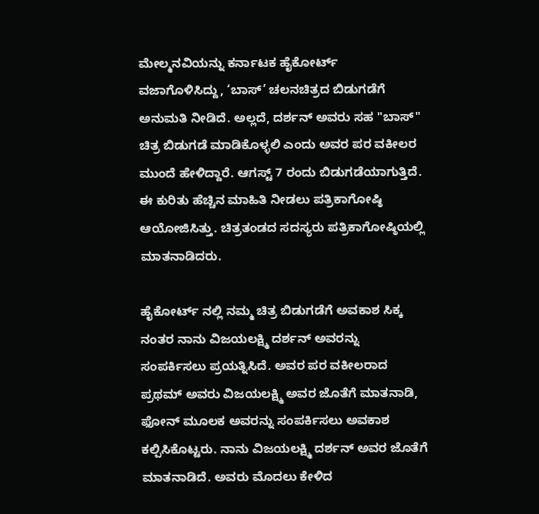ಮೇಲ್ಮನವಿಯನ್ನು ಕರ್ನಾಟಕ ಹೈಕೋರ್ಟ್ ವಜಾಗೊಳಿಸಿದ್ದು, ‘ಬಾಸ್’ ಚಲನಚಿತ್ರದ ಬಿಡುಗಡೆಗೆ ಅನುಮತಿ ನೀಡಿದೆ. ಅಲ್ಲದೆ, ದರ್ಶನ್ ಅವರು ಸಹ "ಬಾಸ್" ಚಿತ್ರ ಬಿಡುಗಡೆ ಮಾಡಿಕೊಳ್ಳಲಿ ಎಂದು ಅವರ ಪರ ವಕೀಲರ ಮುಂದೆ ಹೇಳಿದ್ದಾರೆ. ಆಗಸ್ಟ್ 7 ರಂದು ಬಿಡುಗಡೆಯಾಗುತ್ತಿದೆ. ಈ ಕುರಿತು ಹೆಚ್ಚಿನ ಮಾಹಿತಿ ನೀಡಲು ಪತ್ರಿಕಾಗೋಷ್ಠಿ ಆಯೋಜಿಸಿತ್ತು. ಚಿತ್ರತಂಡದ ಸದಸ್ಯರು ಪತ್ರಿಕಾಗೋಷ್ಠಿಯಲ್ಲಿ ಮಾತನಾಡಿದರು.

ಹೈಕೋರ್ಟ್ ನಲ್ಲಿ ನಮ್ಮ ಚಿತ್ರ ಬಿಡುಗಡೆಗೆ ಅವಕಾಶ ಸಿಕ್ಕ ನಂತರ ನಾನು ವಿಜಯಲಕ್ಷ್ಮಿ ದರ್ಶನ್ ಅವರನ್ನು ಸಂಪರ್ಕಿಸಲು ಪ್ರಯತ್ನಿಸಿದೆ. ಅವರ ಪರ ವಕೀಲರಾದ ಪ್ರಥಮ್ ಅವರು ವಿಜಯಲಕ್ಷ್ಮಿ ಅವರ ಜೊತೆಗೆ ಮಾತನಾಡಿ, ಫೋನ್ ಮೂಲಕ ಅವರನ್ನು ಸಂಪರ್ಕಿಸಲು ಅವಕಾಶ ಕಲ್ಪಿಸಿಕೊಟ್ಟರು. ನಾನು ವಿಜಯಲಕ್ಷ್ಮಿ ದರ್ಶನ್ ಅವರ ಜೊತೆಗೆ ಮಾತನಾಡಿದೆ. ಅವರು ಮೊದಲು ಕೇಳಿದ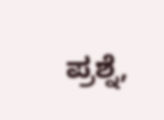ಪ್ರಶ್ನೆ,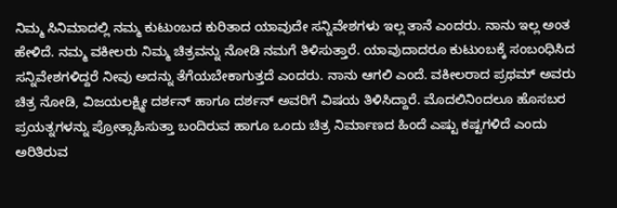ನಿಮ್ಮ ಸಿನಿಮಾದಲ್ಲಿ ನಮ್ಮ ಕುಟುಂಬದ ಕುರಿತಾದ ಯಾವುದೇ ಸನ್ನಿವೇಶಗಳು ಇಲ್ಲ ತಾನೆ ಎಂದರು. ನಾನು ಇಲ್ಲ ಅಂತ ಹೇಳಿದೆ. ನಮ್ಮ ವಕೀಲರು ನಿಮ್ಮ ಚಿತ್ರವನ್ನು ನೋಡಿ ನಮಗೆ ತಿಳಿಸುತ್ತಾರೆ. ಯಾವುದಾದರೂ ಕುಟುಂಬಕ್ಕೆ ಸಂಬಂಧಿಸಿದ ಸನ್ನಿವೇಶಗಳಿದ್ದರೆ ನೀವು ಅದನ್ನು ತೆಗೆಯಬೇಕಾಗುತ್ತದೆ ಎಂದರು. ನಾನು ಆಗಲಿ ಎಂದೆ. ವಕೀಲರಾದ ಪ್ರಥಮ್ ಅವರು ಚಿತ್ರ ನೋಡಿ, ವಿಜಯಲಕ್ಷ್ಮೀ ದರ್ಶನ್ ಹಾಗೂ ದರ್ಶನ್ ಅವರಿಗೆ ವಿಷಯ ತಿಳಿಸಿದ್ದಾರೆ. ಮೊದಲಿನಿಂದಲೂ ಹೊಸಬರ ಪ್ರಯತ್ನಗಳನ್ನು ಪ್ರೋತ್ಸಾಹಿಸುತ್ತಾ ಬಂದಿರುವ ಹಾಗೂ ಒಂದು ಚಿತ್ರ ನಿರ್ಮಾಣದ ಹಿಂದೆ ಎಷ್ಟು ಕಷ್ಟಗಳಿದೆ ಎಂದು ಅರಿತಿರುವ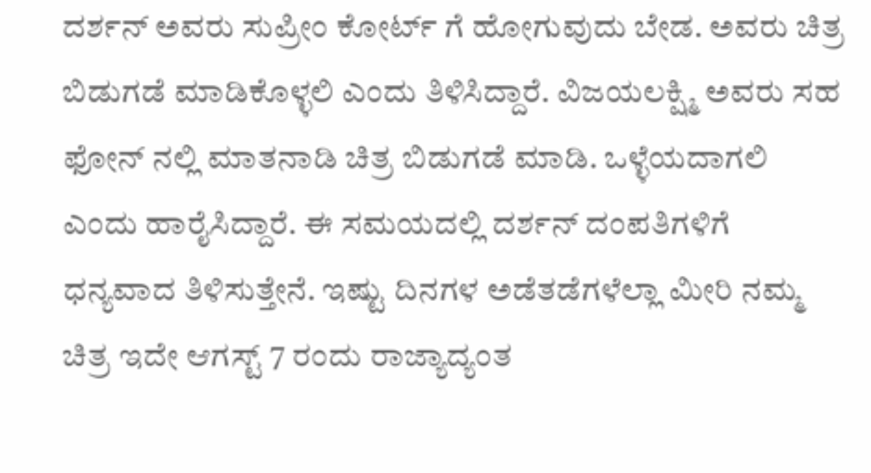ದರ್ಶನ್ ಅವರು ಸುಪ್ರೀಂ ಕೋರ್ಟ್ ಗೆ ಹೋಗುವುದು ಬೇಡ. ಅವರು ಚಿತ್ರ ಬಿಡುಗಡೆ ಮಾಡಿಕೊಳ್ಳಲಿ ಎಂದು ತಿಳಿಸಿದ್ದಾರೆ. ವಿಜಯಲಕ್ಷ್ಮಿ ಅವರು ಸಹ ಫೋನ್ ನಲ್ಲಿ ಮಾತನಾಡಿ ಚಿತ್ರ ಬಿಡುಗಡೆ ಮಾಡಿ. ಒಳ್ಳೆಯದಾಗಲಿ ಎಂದು ಹಾರೈಸಿದ್ದಾರೆ. ಈ ಸಮಯದಲ್ಲಿ ದರ್ಶನ್ ದಂಪತಿಗಳಿಗೆ ಧನ್ಯವಾದ ತಿಳಿಸುತ್ತೇನೆ. ಇಷ್ಟು ದಿನಗಳ ಅಡೆತಡೆಗಳೆಲ್ಲಾ ಮೀರಿ ನಮ್ಮ ಚಿತ್ರ ಇದೇ ಆಗಸ್ಟ್ 7 ರಂದು ರಾಜ್ಯಾದ್ಯಂತ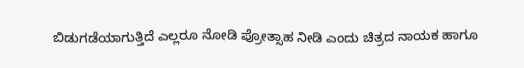ಬಿಡುಗಡೆಯಾಗುತ್ತಿದೆ ಎಲ್ಲರೂ ನೋಡಿ ಪ್ರೋತ್ಸಾಹ ನೀಡಿ ಎಂದು ಚಿತ್ರದ ನಾಯಕ ಹಾಗೂ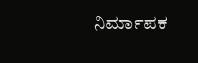ನಿರ್ಮಾಪಕ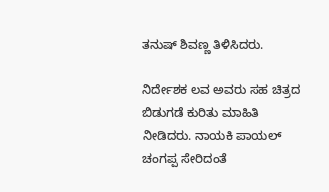ತನುಷ್ ಶಿವಣ್ಣ ತಿಳಿಸಿದರು.

ನಿರ್ದೇಶಕ ಲವ ಅವರು ಸಹ ಚಿತ್ರದ ಬಿಡುಗಡೆ ಕುರಿತು ಮಾಹಿತಿ ನೀಡಿದರು. ನಾಯಕಿ ಪಾಯಲ್ ಚಂಗಪ್ಪ ಸೇರಿದಂತೆ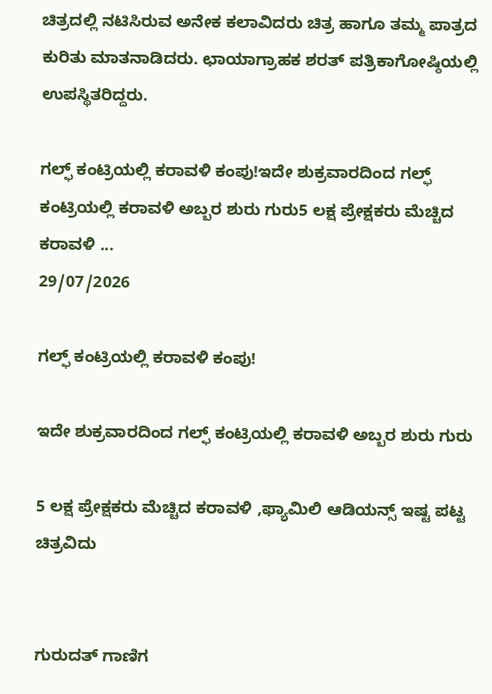ಚಿತ್ರದಲ್ಲಿ ನಟಿಸಿರುವ ಅನೇಕ ಕಲಾವಿದರು ಚಿತ್ರ ಹಾಗೂ ತಮ್ಮ ಪಾತ್ರದ ಕುರಿತು ಮಾತನಾಡಿದರು. ಛಾಯಾಗ್ರಾಹಕ ಶರತ್ ಪತ್ರಿಕಾಗೋಷ್ಠಿಯಲ್ಲಿ ಉಪಸ್ಥಿತರಿದ್ದರು.

ಗಲ್ಫ್ ಕಂಟ್ರಿಯಲ್ಲಿ ಕರಾವಳಿ ಕಂಪು!ಇದೇ ಶುಕ್ರವಾರದಿಂದ ಗಲ್ಫ್ ಕಂಟ್ರಿಯಲ್ಲಿ ಕರಾವಳಿ ಅಬ್ಬರ ಶುರು ಗುರು5 ಲಕ್ಷ ಪ್ರೇಕ್ಷಕರು ಮೆಚ್ಚಿದ ಕರಾವಳಿ ...
29/07/2026

ಗಲ್ಫ್ ಕಂಟ್ರಿಯಲ್ಲಿ ಕರಾವಳಿ ಕಂಪು!

ಇದೇ ಶುಕ್ರವಾರದಿಂದ ಗಲ್ಫ್ ಕಂಟ್ರಿಯಲ್ಲಿ ಕರಾವಳಿ ಅಬ್ಬರ ಶುರು ಗುರು

5 ಲಕ್ಷ ಪ್ರೇಕ್ಷಕರು ಮೆಚ್ಚಿದ ಕರಾವಳಿ ,ಫ್ಯಾಮಿಲಿ ಆಡಿಯನ್ಸ್ ಇಷ್ಟ ಪಟ್ಟ ಚಿತ್ರವಿದು


ಗುರುದತ್ ಗಾಣಿಗ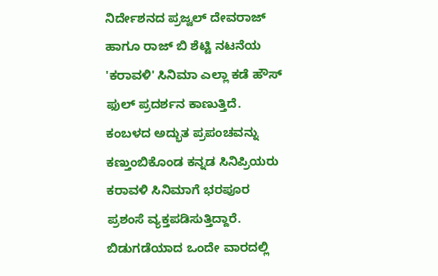ನಿರ್ದೇಶನದ ಪ್ರಜ್ವಲ್ ದೇವರಾಜ್ ಹಾಗೂ ರಾಜ್ ಬಿ ಶೆಟ್ಟಿ ನಟನೆಯ 'ಕರಾವಳಿ' ಸಿನಿಮಾ ಎಲ್ಲಾ ಕಡೆ ಹೌಸ್ ಫುಲ್ ಪ್ರದರ್ಶನ ಕಾಣುತ್ತಿದೆ. ಕಂಬಳದ ಅದ್ಭುತ ಪ್ರಪಂಚವನ್ನು ಕಣ್ತುಂಬಿಕೊಂಡ ಕನ್ನಡ ಸಿನಿಪ್ರಿಯರು ಕರಾವಳಿ ಸಿನಿಮಾಗೆ ಭರಪೂರ ಪ್ರಶಂಸೆ ವ್ಯಕ್ತಪಡಿಸುತ್ತಿದ್ದಾರೆ. ಬಿಡುಗಡೆಯಾದ ಒಂದೇ ವಾರದಲ್ಲಿ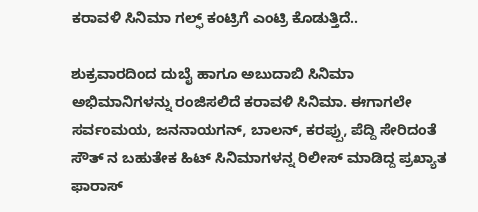ಕರಾವಳಿ ಸಿನಿಮಾ ಗಲ್ಫ್ ಕಂಟ್ರಿಗೆ ಎಂಟ್ರಿ ಕೊಡುತ್ತಿದೆ..

ಶುಕ್ರವಾರದಿಂದ ದುಬೈ ಹಾಗೂ ಅಬುದಾಬಿ ಸಿನಿಮಾ ಅಭಿಮಾನಿಗಳನ್ನು ರಂಜಿಸಲಿದೆ ಕರಾವಳಿ ಸಿನಿಮಾ. ಈಗಾಗಲೇ ಸರ್ವಂಮಯ, ಜನನಾಯಗನ್, ಬಾಲನ್, ಕರಪ್ಪು, ಪೆದ್ದಿ ಸೇರಿದಂತೆ ಸೌತ್ ನ ಬಹುತೇಕ ಹಿಟ್ ಸಿನಿಮಾಗಳನ್ನ ರಿಲೀಸ್ ಮಾಡಿದ್ದ ಪ್ರಖ್ಯಾತ ಫಾರಾಸ್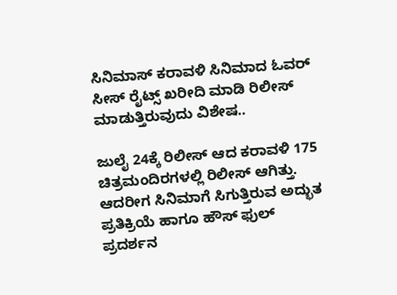ಸಿನಿಮಾಸ್ ಕರಾವಳಿ ಸಿನಿಮಾದ ಓವರ್ ಸೀಸ್ ರೈಟ್ಸ್ ಖರೀದಿ ಮಾಡಿ ರಿಲೀಸ್ ಮಾಡುತ್ತಿರುವುದು ವಿಶೇಷ..

ಜುಲೈ 24ಕ್ಕೆ ರಿಲೀಸ್ ಆದ ಕರಾವಳಿ 175 ಚಿತ್ರಮಂದಿರಗಳಲ್ಲಿ ರಿಲೀಸ್ ಆಗಿತ್ತು. ಆದರೀಗ ಸಿನಿಮಾಗೆ ಸಿಗುತ್ತಿರುವ ಅದ್ಭುತ ಪ್ರತಿಕ್ರಿಯೆ ಹಾಗೂ ಹೌಸ್ ಫುಲ್ ಪ್ರದರ್ಶನ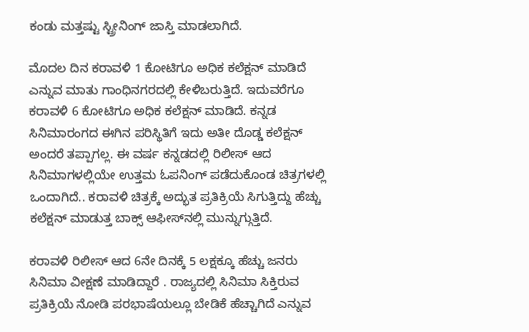ಕಂಡು ಮತ್ತಷ್ಟು ಸ್ಟ್ರೀನಿಂಗ್ ಜಾಸ್ತಿ ಮಾಡಲಾಗಿದೆ.

ಮೊದಲ ದಿನ ಕರಾವಳಿ 1 ಕೋಟಿಗೂ ಅಧಿಕ ಕಲೆಕ್ಷನ್ ಮಾಡಿದೆ ಎನ್ನುವ ಮಾತು ಗಾಂಧಿನಗರದಲ್ಲಿ ಕೇಳಿಬರುತ್ತಿದೆ. ಇದುವರೆಗೂ ಕರಾವಳಿ 6 ಕೋಟಿಗೂ ಅಧಿಕ ಕಲೆಕ್ಷನ್ ಮಾಡಿದೆ. ಕನ್ನಡ ಸಿನಿಮಾರಂಗದ ಈಗಿನ ಪರಿಸ್ಥಿತಿಗೆ ಇದು ಅತೀ ದೊಡ್ಡ ಕಲೆಕ್ಷನ್ ಅಂದರೆ ತಪ್ಪಾಗಲ್ಲ. ಈ ವರ್ಷ ಕನ್ನಡದಲ್ಲಿ ರಿಲೀಸ್ ಆದ ಸಿನಿಮಾಗಳಲ್ಲಿಯೇ ಉತ್ತಮ ಓಪನಿಂಗ್ ಪಡೆದುಕೊಂಡ ಚಿತ್ರಗಳಲ್ಲಿ ಒಂದಾಗಿದೆ.. ಕರಾವಳಿ ಚಿತ್ರಕ್ಕೆ ಅದ್ಭುತ ಪ್ರತಿಕ್ರಿಯೆ ಸಿಗುತ್ತಿದ್ದು ಹೆಚ್ಚು ಕಲೆಕ್ಷನ್ ಮಾಡುತ್ತ ಬಾಕ್ಸ್ ಆಫೀಸ್‌ನಲ್ಲಿ ಮುನ್ನುಗ್ಗುತ್ತಿದೆ.

ಕರಾವಳಿ ರಿಲೀಸ್ ಆದ 6ನೇ ದಿನಕ್ಕೆ 5 ಲಕ್ಷಕ್ಕೂ ಹೆಚ್ಚು ಜನರು ಸಿನಿಮಾ ವೀಕ್ಷಣೆ ಮಾಡಿದ್ದಾರೆ . ರಾಜ್ಯದಲ್ಲಿ ಸಿನಿಮಾ ಸಿಕ್ತಿರುವ ಪ್ರತಿಕ್ರಿಯೆ ನೋಡಿ ಪರಭಾಷೆಯಲ್ಲೂ ಬೇಡಿಕೆ ಹೆಚ್ಚಾಗಿದೆ ಎನ್ನುವ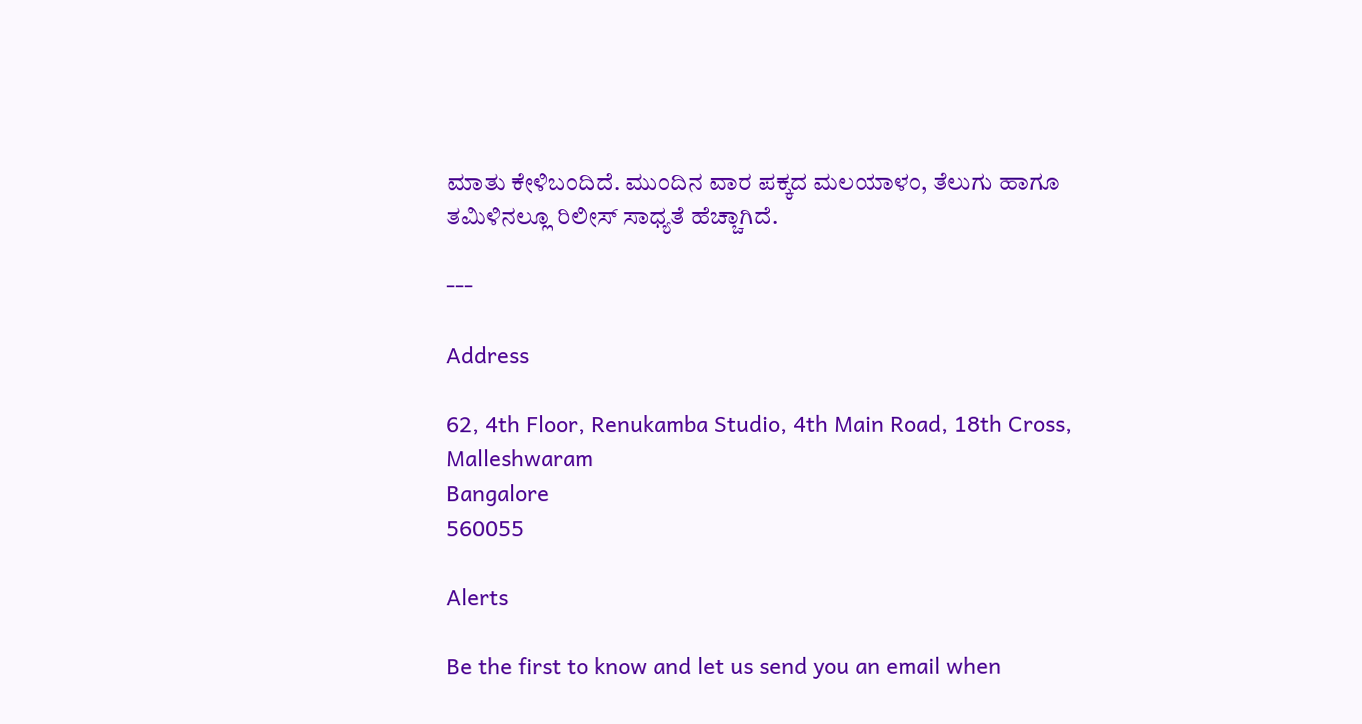ಮಾತು ಕೇಳಿಬಂದಿದೆ. ಮುಂದಿನ ವಾರ ಪಕ್ಕದ ಮಲಯಾಳಂ, ತೆಲುಗು ಹಾಗೂ ತಮಿಳಿನಲ್ಲೂ ರಿಲೀಸ್ ಸಾಧ್ಯತೆ ಹೆಚ್ಚಾಗಿದೆ.

---

Address

62, 4th Floor, Renukamba Studio, 4th Main Road, 18th Cross, Malleshwaram
Bangalore
560055

Alerts

Be the first to know and let us send you an email when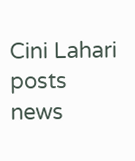Cini Lahari posts news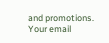and promotions. Your email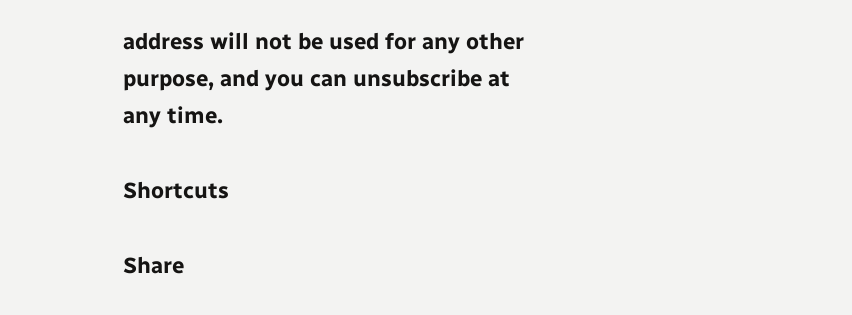address will not be used for any other purpose, and you can unsubscribe at any time.

Shortcuts

Share